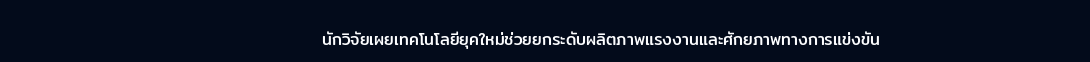นักวิจัยเผยเทคโนโลยียุคใหม่ช่วยยกระดับผลิตภาพแรงงานและศักยภาพทางการแข่งขัน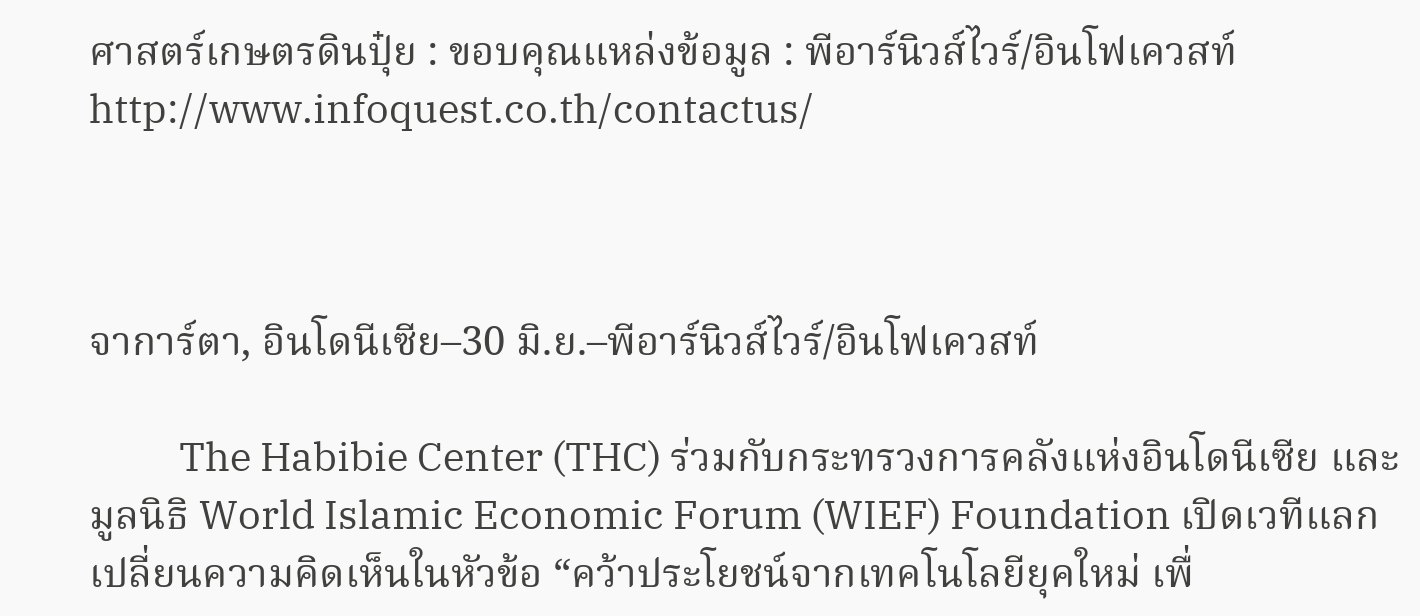ศาสตร์เกษตรดินปุ๋ย : ขอบคุณแหล่งข้อมูล : พีอาร์นิวส์ไวร์/อินโฟเควสท์ http://www.infoquest.co.th/contactus/



จาการ์ตา, อินโดนีเซีย–30 มิ.ย.–พีอาร์นิวส์ไวร์/อินโฟเควสท์

          The Habibie Center (THC) ร่วมกับกระทรวงการคลังแห่งอินโดนีเซีย และมูลนิธิ World Islamic Economic Forum (WIEF) Foundation เปิดเวทีแลกเปลี่ยนความคิดเห็นในหัวข้อ “คว้าประโยชน์จากเทคโนโลยียุคใหม่ เพื่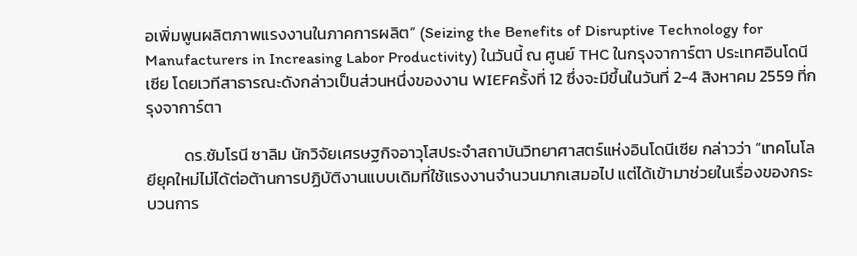อเพิ่มพูนผลิตภาพแรงงานในภาคการผลิต” (Seizing the Benefits of Disruptive Technology for Manufacturers in Increasing Labor Productivity) ในวันนี้ ณ ศูนย์ THC ในกรุงจาการ์ตา ประเทศอินโดนีเซีย โดยเวทีสาธารณะดังกล่าวเป็นส่วนหนึ่งของงาน WIEFครั้งที่ 12 ซึ่งจะมีขึ้นในวันที่ 2-4 สิงหาคม 2559 ที่กรุงจาการ์ตา

          ดร.ซัมโรนี ซาลิม นักวิจัยเศรษฐกิจอาวุโสประจำสถาบันวิทยาศาสตร์แห่งอินโดนีเซีย กล่าวว่า “เทคโนโลยียุคใหม่ไม่ได้ต่อต้านการปฏิบัติงานแบบเดิมที่ใช้แรงงานจำนวนมากเสมอไป แต่ได้เข้ามาช่วยในเรื่องของกระบวนการ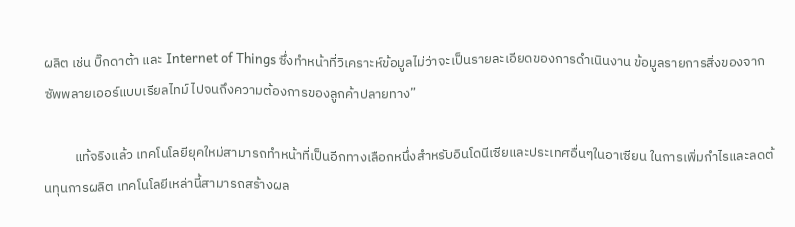ผลิต เช่น บิ๊กดาต้า และ Internet of Things ซึ่งทำหน้าที่วิเคราะห์ข้อมูลไม่ว่าจะเป็นรายละเอียดของการดำเนินงาน ข้อมูลรายการสิ่งของจากซัพพลายเออร์แบบเรียลไทม์ ไปจนถึงความต้องการของลูกค้าปลายทาง”

          แท้จริงแล้ว เทคโนโลยียุคใหม่สามารถทำหน้าที่เป็นอีกทางเลือกหนึ่งสำหรับอินโดนีเซียและประเทศอื่นๆในอาเซียน ในการเพิ่มกำไรและลดต้นทุนการผลิต เทคโนโลยีเหล่านี้สามารถสร้างผล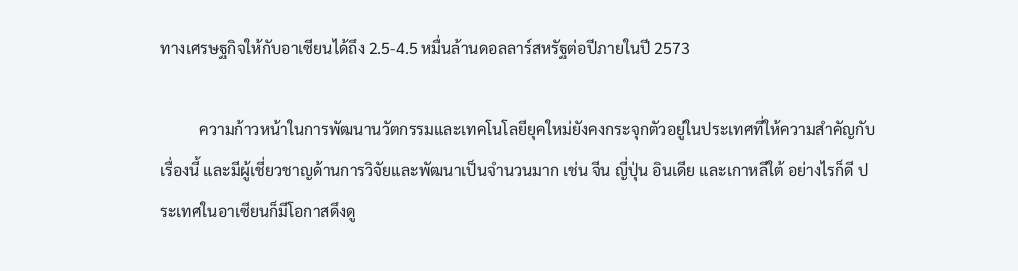ทางเศรษฐกิจให้กับอาเซียนได้ถึง 2.5-4.5 หมื่นล้านดอลลาร์สหรัฐต่อปีภายในปี 2573

          ความก้าวหน้าในการพัฒนานวัตกรรมและเทคโนโลยียุคใหม่ยังคงกระจุกตัวอยู่ในประเทศที่ให้ความสำคัญกับเรื่องนี้ และมีผู้เชี่ยวชาญด้านการวิจัยและพัฒนาเป็นจำนวนมาก เช่น จีน ญี่ปุ่น อินเดีย และเกาหลีใต้ อย่างไรก็ดี ประเทศในอาเซียนก็มีโอกาสดึงดู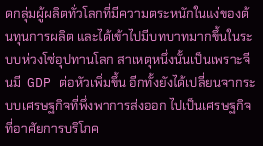ดกลุ่มผู้ผลิตทั่วโลกที่มีความตระหนักในแง่ของต้นทุนการผลิต และได้เข้าไปมีบทบาทมากขึ้นในระบบห่วงโซ่อุปทานโลก สาเหตุหนึ่งนั้นเป็นเพราะจีนมี  GDP ต่อหัวเพิ่มขึ้น อีกทั้งยังได้เปลี่ยนจากระบบเศรษฐกิจที่พึ่งพาการส่งออก ไปเป็นเศรษฐกิจที่อาศัยการบริโภค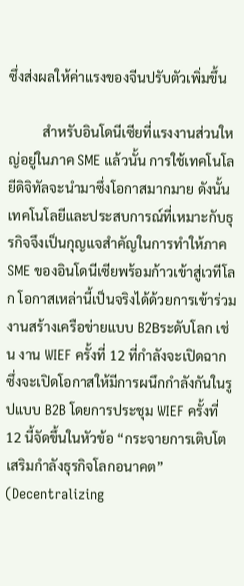ซึ่งส่งผลให้ค่าแรงของจีนปรับตัวเพิ่มขึ้น

          สำหรับอินโดนีเซียที่แรงงานส่วนใหญ่อยู่ในภาค SME แล้วนั้น การใช้เทคโนโลยีดิจิทัลจะนำมาซึ่งโอกาสมากมาย ดังนั้น เทคโนโลยีและประสบการณ์ที่เหมาะกับธุรกิจจึงเป็นกุญแจสำคัญในการทำให้ภาค SME ของอินโดนีเซียพร้อมก้าวเข้าสู่เวทีโลก โอกาสเหล่านี้เป็นจริงได้ด้วยการเข้าร่วมงานสร้างเครือข่ายแบบ B2Bระดับโลก เช่น งาน WIEF ครั้งที่ 12 ที่กำลังจะเปิดฉาก ซึ่งจะเปิดโอกาสให้มีการผนึกกำลังกันในรูปแบบ B2B โดยการประชุม WIEF ครั้งที่ 12 นี้จัดขึ้นในหัวข้อ “กระจายการเติบโต เสริมกำลังธุรกิจโลกอนาคต” (Decentralizing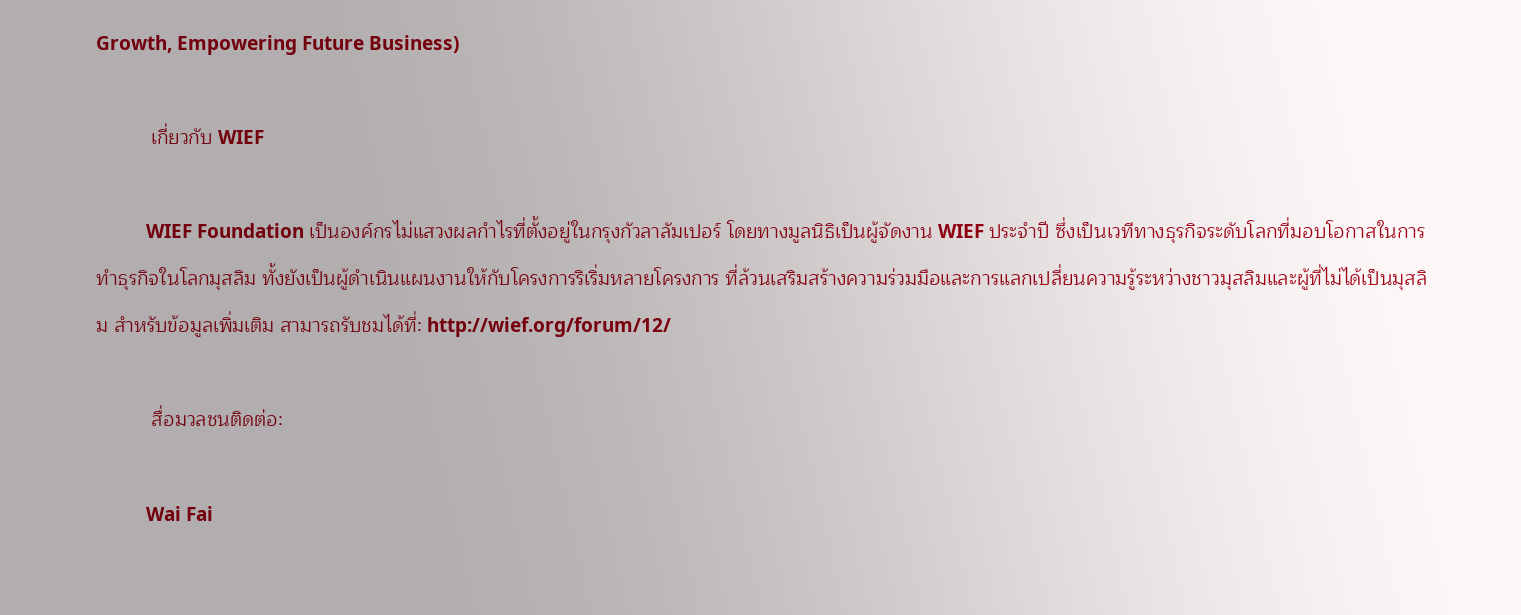Growth, Empowering Future Business)

          เกี่ยวกับ WIEF

          WIEF Foundation เป็นองค์กรไม่แสวงผลกำไรที่ตั้งอยู่ในกรุงกัวลาลัมเปอร์ โดยทางมูลนิธิเป็นผู้จัดงาน WIEF ประจำปี ซึ่งเป็นเวทีทางธุรกิจระดับโลกที่มอบโอกาสในการทำธุรกิจในโลกมุสลิม ทั้งยังเป็นผู้ดำเนินแผนงานให้กับโครงการริเริ่มหลายโครงการ ที่ล้วนเสริมสร้างความร่วมมือและการแลกเปลี่ยนความรู้ระหว่างชาวมุสลิมและผู้ที่ไม่ได้เป็นมุสลิม สำหรับข้อมูลเพิ่มเติม สามารถรับชมได้ที่: http://wief.org/forum/12/

          สื่อมวลชนติดต่อ:

          Wai Fai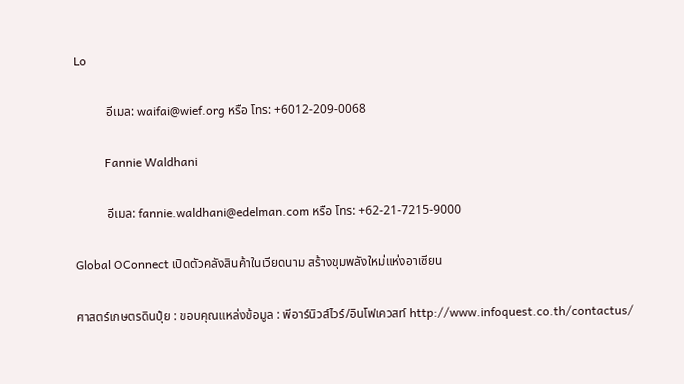Lo

          อีเมล: waifai@wief.org หรือ โทร: +6012-209-0068

          Fannie Waldhani

          อีเมล: fannie.waldhani@edelman.com หรือ โทร: +62-21-7215-9000

Global OConnect เปิดตัวคลังสินค้าในเวียดนาม สร้างขุมพลังใหม่แห่งอาเซียน

ศาสตร์เกษตรดินปุ๋ย : ขอบคุณแหล่งข้อมูล : พีอาร์นิวส์ไวร์/อินโฟเควสท์ http://www.infoquest.co.th/contactus/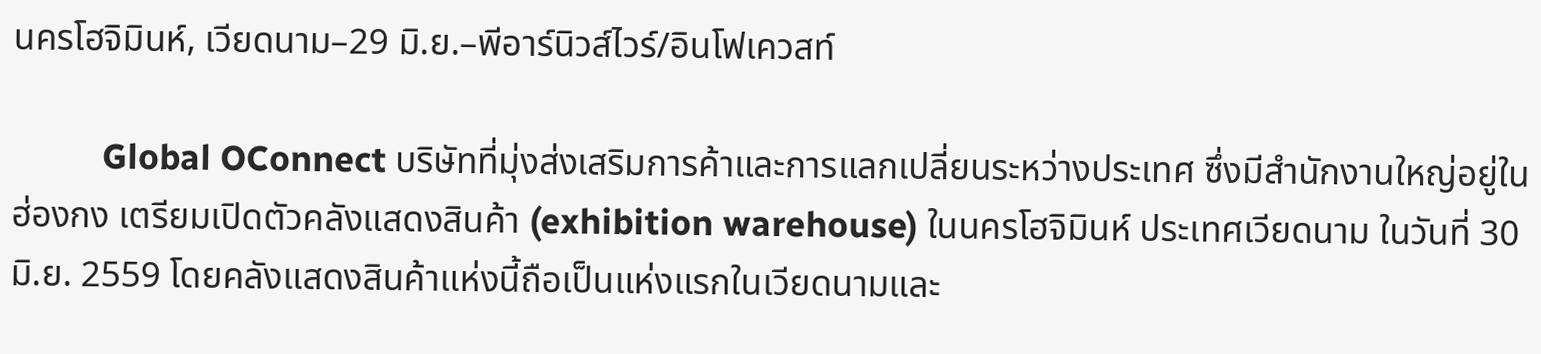นครโฮจิมินห์, เวียดนาม–29 มิ.ย.–พีอาร์นิวส์ไวร์/อินโฟเควสท์

          Global OConnect บริษัทที่มุ่งส่งเสริมการค้าและการแลกเปลี่ยนระหว่างประเทศ ซึ่งมีสำนักงานใหญ่อยู่ในฮ่องกง เตรียมเปิดตัวคลังแสดงสินค้า (exhibition warehouse) ในนครโฮจิมินห์ ประเทศเวียดนาม ในวันที่ 30 มิ.ย. 2559 โดยคลังแสดงสินค้าแห่งนี้ถือเป็นแห่งแรกในเวียดนามและ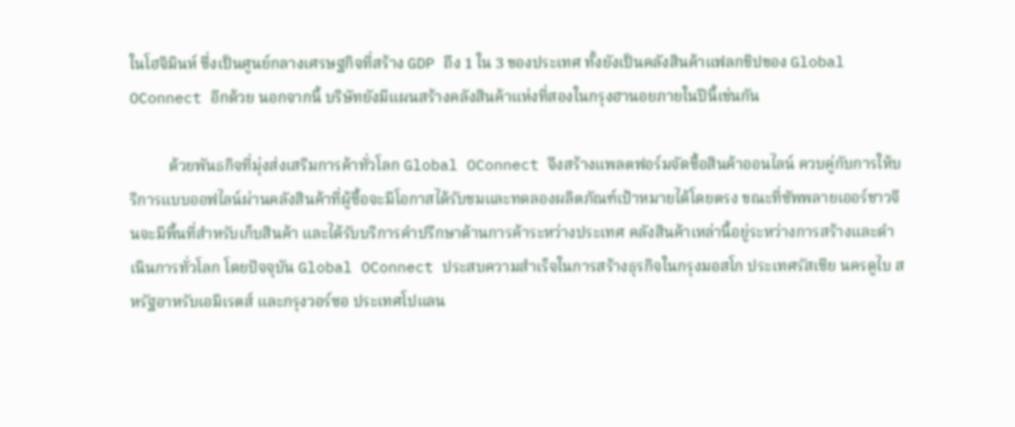ในโฮจิมินห์ ซึ่งเป็นศูนย์กลางเศรษฐกิจที่สร้าง GDP ถึง 1 ใน 3 ของประเทศ ทั้งยังเป็นคลังสินค้าแฟลกชิปของ Global OConnect อีกด้วย นอกจากนี้ บริษัทยังมีแผนสร้างคลังสินค้าแห่งที่สองในกรุงฮานอยภายในปีนี้เช่นกัน

          ด้วยพันธกิจที่มุ่งส่งเสริมการค้าทั่วโลก Global OConnect จึงสร้างแพลตฟอร์มจัดซื้อสินค้าออนไลน์ ควบคู่กับการให้บริการแบบออฟไลน์ผ่านคลังสินค้าที่ผู้ซื้อจะมีโอกาสได้รับชมและทดลองผลิตภัณฑ์เป้าหมายได้โดยตรง ขณะที่ซัพพลายเออร์ชาวจีนจะมีพื้นที่สำหรับเก็บสินค้า และได้รับบริการคำปรึกษาด้านการค้าระหว่างประเทศ คลังสินค้าเหล่านี้อยู่ระหว่างการสร้างและดำเนินการทั่วโลก โดยปัจจุบัน Global OConnect ประสบความสำเร็จในการสร้างธุรกิจในกรุงมอสโก ประเทศรัสเซีย นครดูไบ สหรัฐอาหรับเอมิเรตส์ และกรุงวอร์ซอ ประเทศโปแลน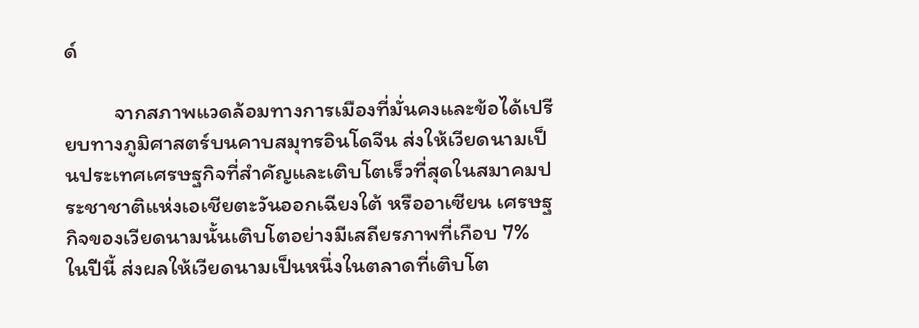ด์

          จากสภาพแวดล้อมทางการเมืองที่มั่นคงและข้อได้เปรียบทางภูมิศาสตร์บนคาบสมุทรอินโดจีน ส่งให้เวียดนามเป็นประเทศเศรษฐกิจที่สำคัญและเติบโตเร็วที่สุดในสมาคมประชาชาติแห่งเอเชียตะวันออกเฉียงใต้ หรืออาเซียน เศรษฐกิจของเวียดนามนั้นเติบโตอย่างมีเสถียรภาพที่เกือบ 7% ในปีนี้ ส่งผลให้เวียดนามเป็นหนึ่งในตลาดที่เติบโต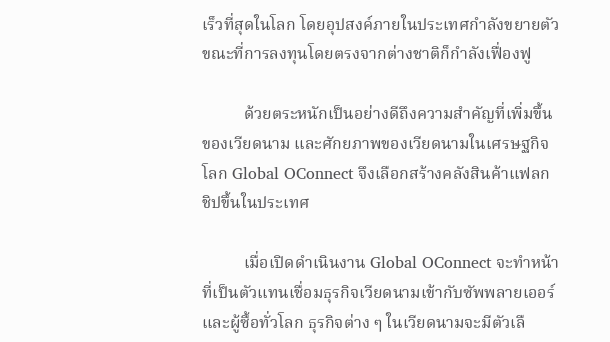เร็วที่สุดในโลก โดยอุปสงค์ภายในประเทศกำลังขยายตัว ขณะที่การลงทุนโดยตรงจากต่างชาติก็กำลังเฟื่องฟู

          ด้วยตระหนักเป็นอย่างดีถึงความสำคัญที่เพิ่มขึ้นของเวียดนาม และศักยภาพของเวียดนามในเศรษฐกิจโลก Global OConnect จึงเลือกสร้างคลังสินค้าแฟลกชิปขึ้นในประเทศ

          เมื่อเปิดดำเนินงาน Global OConnect จะทำหน้าที่เป็นตัวแทนเชื่อมธุรกิจเวียดนามเข้ากับซัพพลายเออร์และผู้ซื้อทั่วโลก ธุรกิจต่าง ๆ ในเวียดนามจะมีตัวเลื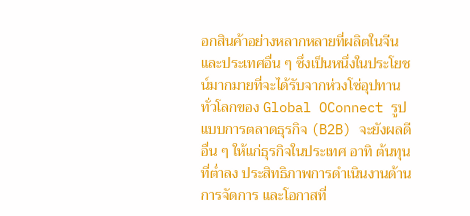อกสินค้าอย่างหลากหลายที่ผลิตในจีนและประเทศอื่น ๆ ซึ่งเป็นหนึ่งในประโยชน์มากมายที่จะได้รับจากห่วงโซ่อุปทานทั่วโลกของ Global OConnect รูปแบบการตลาดธุรกิจ (B2B) จะยังผลดีอื่น ๆ ให้แก่ธุรกิจในประเทศ อาทิ ต้นทุนที่ต่ำลง ประสิทธิภาพการดำเนินงานด้านการจัดการ และโอกาสที่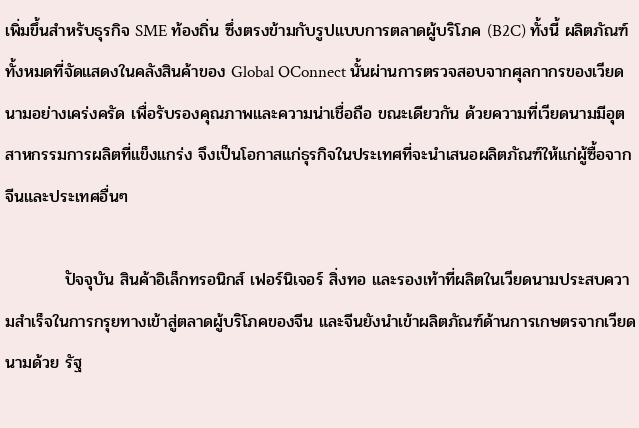เพิ่มขึ้นสำหรับธุรกิจ SME ท้องถิ่น ซึ่งตรงข้ามกับรูปแบบการตลาดผู้บริโภค (B2C) ทั้งนี้ ผลิตภัณฑ์ทั้งหมดที่จัดแสดงในคลังสินค้าของ Global OConnect นั้นผ่านการตรวจสอบจากศุลกากรของเวียดนามอย่างเคร่งครัด เพื่อรับรองคุณภาพและความน่าเชื่อถือ ขณะเดียวกัน ด้วยความที่เวียดนามมีอุตสาหกรรมการผลิตที่แข็งแกร่ง จึงเป็นโอกาสแก่ธุรกิจในประเทศที่จะนำเสนอผลิตภัณฑ์ให้แก่ผู้ซื้อจากจีนและประเทศอื่นๆ

          ปัจจุบัน สินค้าอิเล็กทรอนิกส์ เฟอร์นิเจอร์ สิ่งทอ และรองเท้าที่ผลิตในเวียดนามประสบความสำเร็จในการกรุยทางเข้าสู่ตลาดผู้บริโภคของจีน และจีนยังนำเข้าผลิตภัณฑ์ด้านการเกษตรจากเวียดนามด้วย รัฐ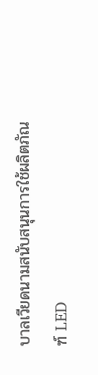บาลเวียดนามสนับสนุนการใช้ผลิตภัณฑ์ LED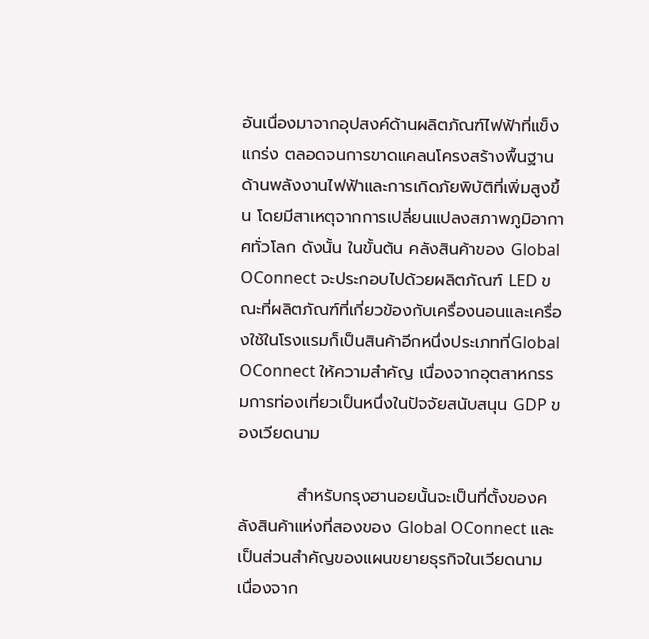อันเนื่องมาจากอุปสงค์ด้านผลิตภัณฑ์ไฟฟ้าที่แข็งแกร่ง ตลอดจนการขาดแคลนโครงสร้างพื้นฐานด้านพลังงานไฟฟ้าและการเกิดภัยพิบัติที่เพิ่มสูงขึ้น โดยมีสาเหตุจากการเปลี่ยนแปลงสภาพภูมิอากาศทั่วโลก ดังนั้น ในขั้นต้น คลังสินค้าของ Global OConnect จะประกอบไปด้วยผลิตภัณฑ์ LED ขณะที่ผลิตภัณฑ์ที่เกี่ยวข้องกับเครื่องนอนและเครื่องใช้ในโรงแรมก็เป็นสินค้าอีกหนึ่งประเภทที่Global OConnect ให้ความสำคัญ เนื่องจากอุตสาหกรรมการท่องเที่ยวเป็นหนึ่งในปัจจัยสนับสนุน GDP ของเวียดนาม

          สำหรับกรุงฮานอยนั้นจะเป็นที่ตั้งของคลังสินค้าแห่งที่สองของ Global OConnect และเป็นส่วนสำคัญของแผนขยายธุรกิจในเวียดนาม เนื่องจาก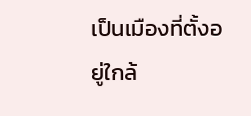เป็นเมืองที่ตั้งอยู่ใกล้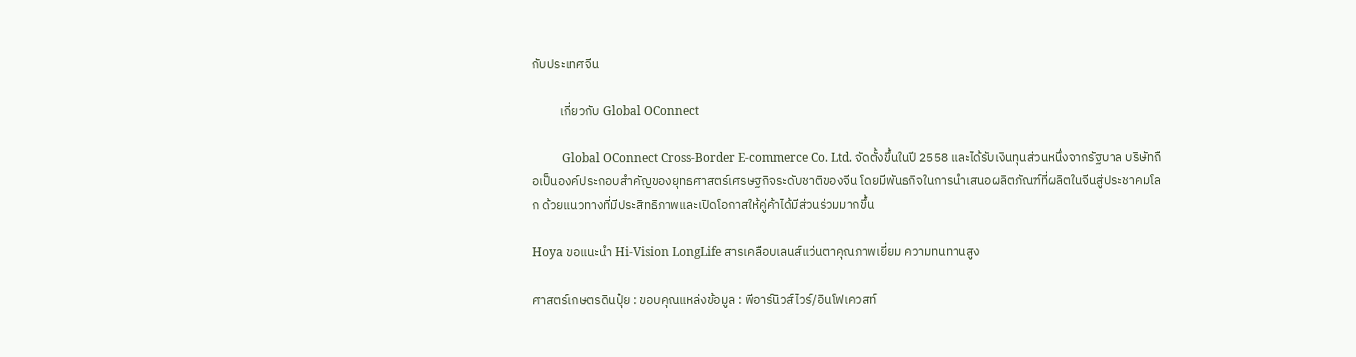กับประเทศจีน

          เกี่ยวกับ Global OConnect

          Global OConnect Cross-Border E-commerce Co. Ltd. จัดตั้งขึ้นในปี 2558 และได้รับเงินทุนส่วนหนึ่งจากรัฐบาล บริษัทถือเป็นองค์ประกอบสำคัญของยุทธศาสตร์เศรษฐกิจระดับชาติของจีน โดยมีพันธกิจในการนำเสนอผลิตภัณฑ์ที่ผลิตในจีนสู่ประชาคมโลก ด้วยแนวทางที่มีประสิทธิภาพและเปิดโอกาสให้คู่ค้าได้มีส่วนร่วมมากขึ้น

Hoya ขอแนะนำ Hi-Vision LongLife สารเคลือบเลนส์แว่นตาคุณภาพเยี่ยม ความทนทานสูง

ศาสตร์เกษตรดินปุ๋ย : ขอบคุณแหล่งข้อมูล : พีอาร์นิวส์ไวร์/อินโฟเควสท์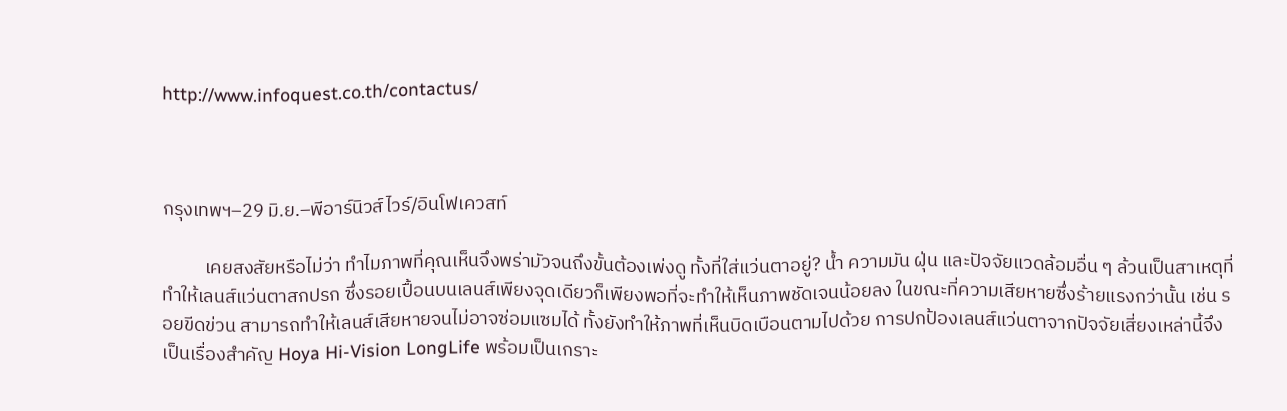http://www.infoquest.co.th/contactus/



กรุงเทพฯ–29 มิ.ย.–พีอาร์นิวส์ไวร์/อินโฟเควสท์

          เคยสงสัยหรือไม่ว่า ทำไมภาพที่คุณเห็นจึงพร่ามัวจนถึงขั้นต้องเพ่งดู ทั้งที่ใส่แว่นตาอยู่? น้ำ ความมัน ฝุ่น และปัจจัยแวดล้อมอื่น ๆ ล้วนเป็นสาเหตุที่ทำให้เลนส์แว่นตาสกปรก ซึ่งรอยเปื้อนบนเลนส์เพียงจุดเดียวก็เพียงพอที่จะทำให้เห็นภาพชัดเจนน้อยลง ในขณะที่ความเสียหายซึ่งร้ายแรงกว่านั้น เช่น รอยขีดข่วน สามารถทำให้เลนส์เสียหายจนไม่อาจซ่อมแซมได้ ทั้งยังทำให้ภาพที่เห็นบิดเบือนตามไปด้วย การปกป้องเลนส์แว่นตาจากปัจจัยเสี่ยงเหล่านี้จึงเป็นเรื่องสำคัญ Hoya Hi-Vision LongLife พร้อมเป็นเกราะ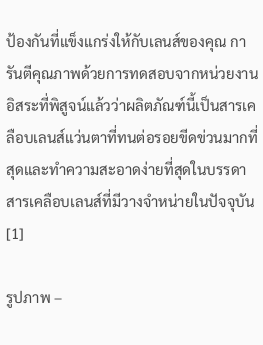ป้องกันที่แข็งแกร่งให้กับเลนส์ของคุณ การันตีคุณภาพด้วยการทดสอบจากหน่วยงานอิสระที่พิสูจน์แล้วว่าผลิตภัณฑ์นี้เป็นสารเคลือบเลนส์แว่นตาที่ทนต่อรอยขีดข่วนมากที่สุดและทำความสะอาดง่ายที่สุดในบรรดาสารเคลือบเลนส์ที่มีวางจำหน่ายในปัจจุบัน [1]

รูปภาพ –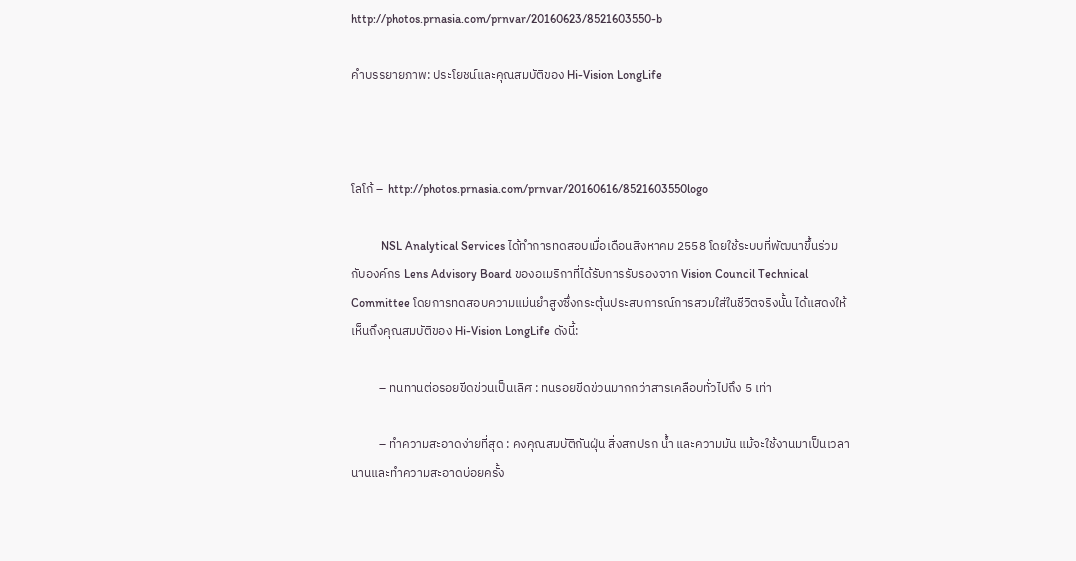http://photos.prnasia.com/prnvar/20160623/8521603550-b

คำบรรยายภาพ: ประโยชน์และคุณสมบัติของ Hi-Vision LongLife



โลโก้ –  http://photos.prnasia.com/prnvar/20160616/8521603550logo

          NSL Analytical Services ได้ทำการทดสอบเมื่อเดือนสิงหาคม 2558 โดยใช้ระบบที่พัฒนาขึ้นร่วมกับองค์กร Lens Advisory Board ของอเมริกาที่ได้รับการรับรองจาก Vision Council Technical Committee โดยการทดสอบความแม่นยำสูงซึ่งกระตุ้นประสบการณ์การสวมใส่ในชีวิตจริงนั้น ได้แสดงให้เห็นถึงคุณสมบัติของ Hi-Vision LongLife ดังนี้:

          – ทนทานต่อรอยขีดข่วนเป็นเลิศ : ทนรอยขีดข่วนมากกว่าสารเคลือบทั่วไปถึง 5 เท่า

          – ทำความสะอาดง่ายที่สุด : คงคุณสมบัติกันฝุ่น สิ่งสกปรก น้ำ และความมัน แม้จะใช้งานมาเป็นเวลานานและทำความสะอาดบ่อยครั้ง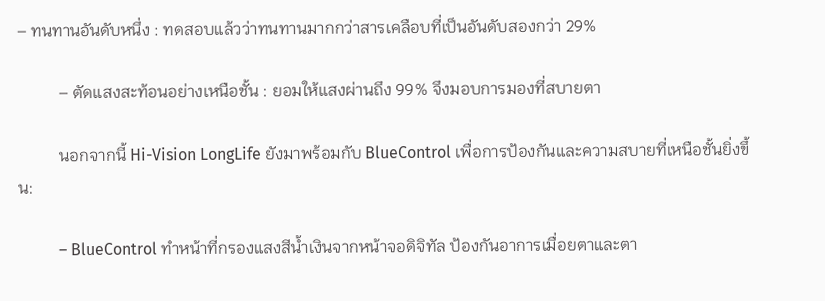– ทนทานอันดับหนึ่ง : ทดสอบแล้วว่าทนทานมากกว่าสารเคลือบที่เป็นอันดับสองกว่า 29%

          – ตัดแสงสะท้อนอย่างเหนือชั้น : ยอมให้แสงผ่านถึง 99% จึงมอบการมองที่สบายตา

          นอกจากนี้ Hi-Vision LongLife ยังมาพร้อมกับ BlueControl เพื่อการป้องกันและความสบายที่เหนือชั้นยิ่งขึ้น:

          – BlueControl ทำหน้าที่กรองแสงสีน้ำเงินจากหน้าจอดิจิทัล ป้องกันอาการเมื่อยตาและตา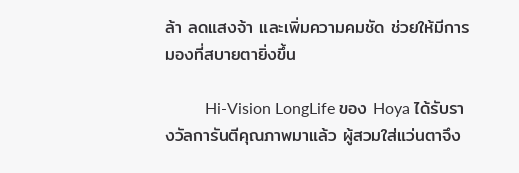ล้า ลดแสงจ้า และเพิ่มความคมชัด ช่วยให้มีการมองที่สบายตายิ่งขึ้น

          Hi-Vision LongLife ของ Hoya ได้รับรางวัลการันตีคุณภาพมาแล้ว ผู้สวมใส่แว่นตาจึง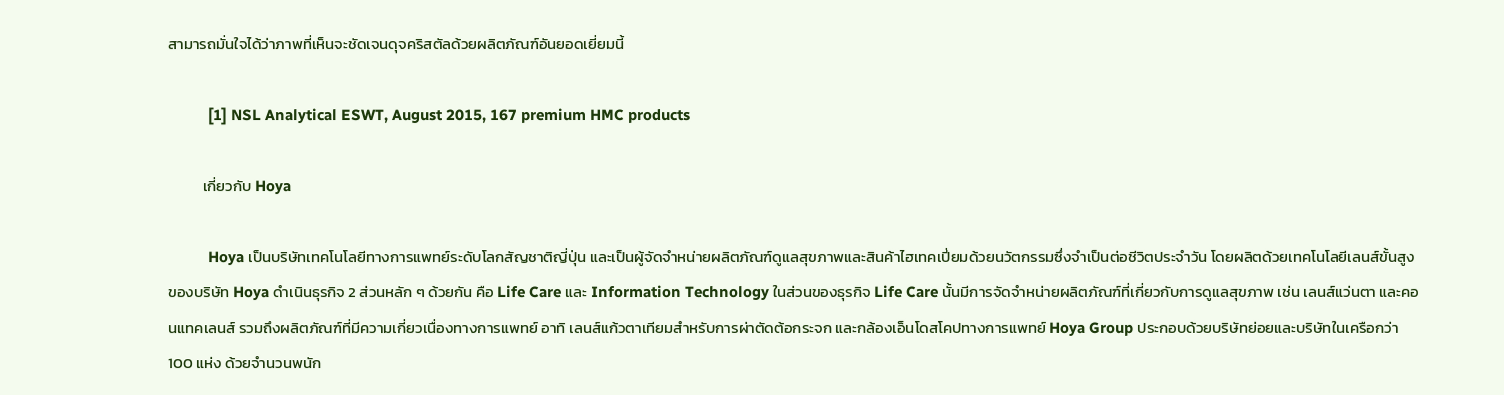สามารถมั่นใจได้ว่าภาพที่เห็นจะชัดเจนดุจคริสตัลด้วยผลิตภัณฑ์อันยอดเยี่ยมนี้

          [1] NSL Analytical ESWT, August 2015, 167 premium HMC products

          เกี่ยวกับ Hoya

          Hoya เป็นบริษัทเทคโนโลยีทางการแพทย์ระดับโลกสัญชาติญี่ปุ่น และเป็นผู้จัดจำหน่ายผลิตภัณฑ์ดูแลสุขภาพและสินค้าไฮเทคเปี่ยมด้วยนวัตกรรมซึ่งจำเป็นต่อชีวิตประจำวัน โดยผลิตด้วยเทคโนโลยีเลนส์ขั้นสูงของบริษัท Hoya ดำเนินธุรกิจ 2 ส่วนหลัก ๆ ด้วยกัน คือ Life Care และ Information Technology ในส่วนของธุรกิจ Life Care นั้นมีการจัดจำหน่ายผลิตภัณฑ์ที่เกี่ยวกับการดูแลสุขภาพ เช่น เลนส์แว่นตา และคอนแทคเลนส์ รวมถึงผลิตภัณฑ์ที่มีความเกี่ยวเนื่องทางการแพทย์ อาทิ เลนส์แก้วตาเทียมสำหรับการผ่าตัดต้อกระจก และกล้องเอ็นโดสโคปทางการแพทย์ Hoya Group ประกอบด้วยบริษัทย่อยและบริษัทในเครือกว่า 100 แห่ง ด้วยจำนวนพนัก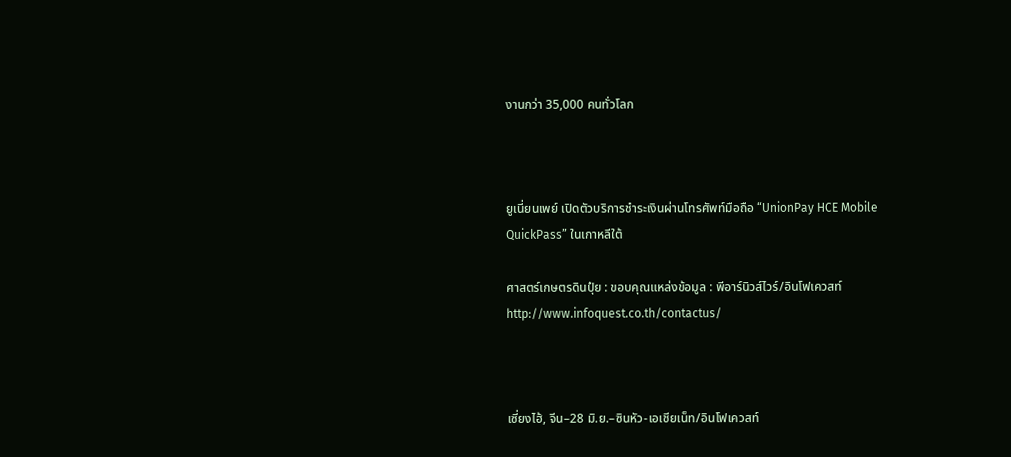งานกว่า 35,000 คนทั่วโลก



ยูเนี่ยนเพย์ เปิดตัวบริการชำระเงินผ่านโทรศัพท์มือถือ “UnionPay HCE Mobile QuickPass” ในเกาหลีใต้

ศาสตร์เกษตรดินปุ๋ย : ขอบคุณแหล่งข้อมูล : พีอาร์นิวส์ไวร์/อินโฟเควสท์ http://www.infoquest.co.th/contactus/



เซี่ยงไฮ้, จีน–28 มิ.ย.–ซินหัว-เอเชียเน็ท/อินโฟเควสท์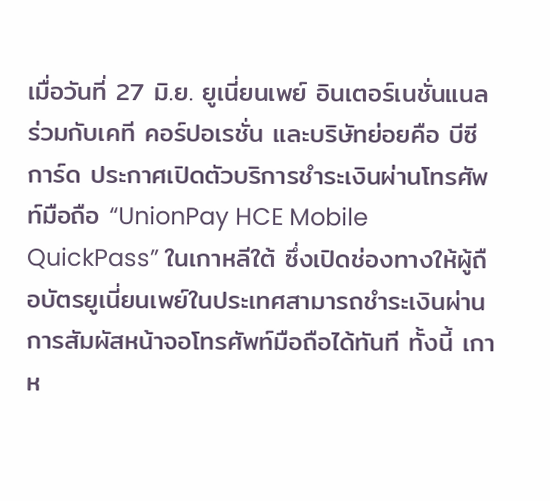เมื่อวันที่ 27 มิ.ย. ยูเนี่ยนเพย์ อินเตอร์เนชั่นแนล ร่วมกับเคที คอร์ปอเรชั่น และบริษัทย่อยคือ บีซีการ์ด ประกาศเปิดตัวบริการชำระเงินผ่านโทรศัพท์มือถือ “UnionPay HCE Mobile QuickPass” ในเกาหลีใต้ ซึ่งเปิดช่องทางให้ผู้ถือบัตรยูเนี่ยนเพย์ในประเทศสามารถชำระเงินผ่านการสัมผัสหน้าจอโทรศัพท์มือถือได้ทันที ทั้งนี้ เกาห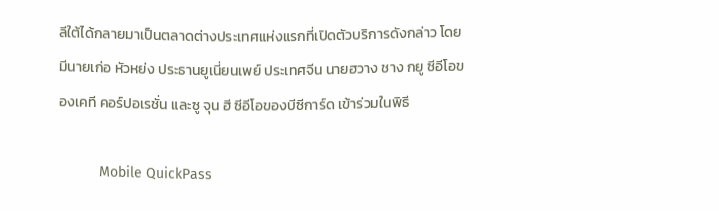ลีใต้ได้กลายมาเป็นตลาดต่างประเทศแห่งแรกที่เปิดตัวบริการดังกล่าว โดยมีนายเก่อ หัวหย่ง ประธานยูเนี่ยนเพย์ ประเทศจีน นายฮวาง ชาง กยู ซีอีโอของเคที คอร์ปอเรชั่น และซู จุน ฮี ซีอีโอของบีซีการ์ด เข้าร่วมในพิธี

          Mobile QuickPass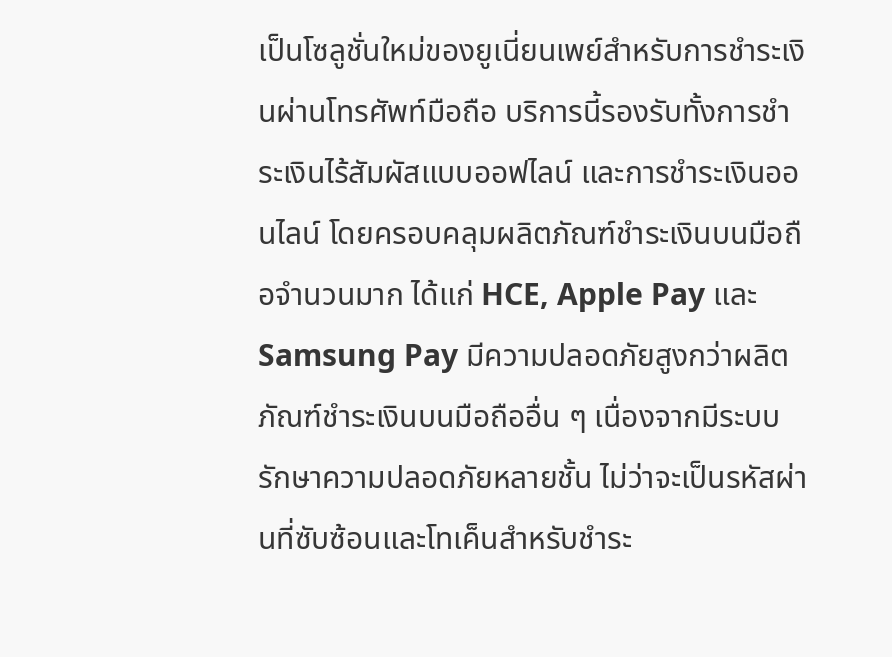เป็นโซลูชั่นใหม่ของยูเนี่ยนเพย์สำหรับการชำระเงินผ่านโทรศัพท์มือถือ บริการนี้รองรับทั้งการชำระเงินไร้สัมผัสแบบออฟไลน์ และการชำระเงินออนไลน์ โดยครอบคลุมผลิตภัณฑ์ชำระเงินบนมือถือจำนวนมาก ได้แก่ HCE, Apple Pay และ Samsung Pay มีความปลอดภัยสูงกว่าผลิตภัณฑ์ชำระเงินบนมือถืออื่น ๆ เนื่องจากมีระบบรักษาความปลอดภัยหลายชั้น ไม่ว่าจะเป็นรหัสผ่านที่ซับซ้อนและโทเค็นสำหรับชำระ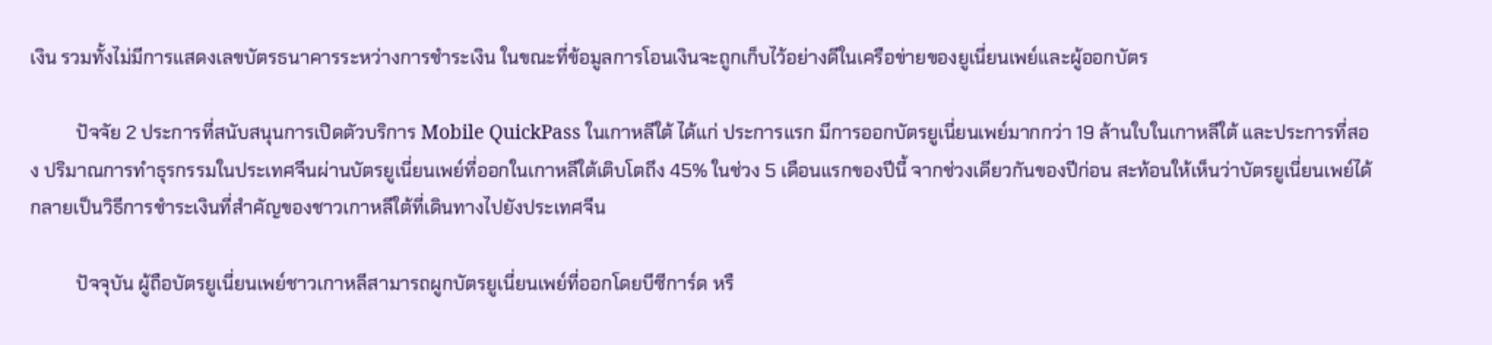เงิน รวมทั้งไม่มีการแสดงเลขบัตรธนาคารระหว่างการชำระเงิน ในขณะที่ข้อมูลการโอนเงินจะถูกเก็บไว้อย่างดีในเครือข่ายของยูเนี่ยนเพย์และผู้ออกบัตร

          ปัจจัย 2 ประการที่สนับสนุนการเปิดตัวบริการ Mobile QuickPass ในเกาหลีใต้ ได้แก่ ประการแรก มีการออกบัตรยูเนี่ยนเพย์มากกว่า 19 ล้านใบในเกาหลีใต้ และประการที่สอง ปริมาณการทำธุรกรรมในประเทศจีนผ่านบัตรยูเนี่ยนเพย์ที่ออกในเกาหลีใต้เติบโตถึง 45% ในช่วง 5 เดือนแรกของปีนี้ จากช่วงเดียวกันของปีก่อน สะท้อนให้เห็นว่าบัตรยูเนี่ยนเพย์ได้กลายเป็นวิธีการชำระเงินที่สำคัญของชาวเกาหลีใต้ที่เดินทางไปยังประเทศจีน

          ปัจจุบัน ผู้ถือบัตรยูเนี่ยนเพย์ชาวเกาหลีสามารถผูกบัตรยูเนี่ยนเพย์ที่ออกโดยบีซีการ์ด หรื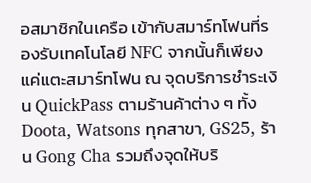อสมาชิกในเครือ เข้ากับสมาร์ทโฟนที่รองรับเทคโนโลยี NFC จากนั้นก็เพียงแค่แตะสมาร์ทโฟน ณ จุดบริการชำระเงิน QuickPass ตามร้านค้าต่าง ๆ ทั้ง Doota, Watsons ทุกสาขา, GS25, ร้าน Gong Cha รวมถึงจุดให้บริ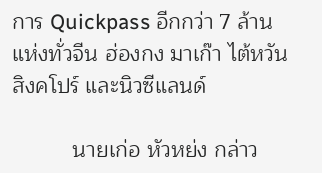การ Quickpass อีกกว่า 7 ล้านแห่งทั่วจีน ฮ่องกง มาเก๊า ไต้หวัน สิงคโปร์ และนิวซีแลนด์

          นายเก่อ หัวหย่ง กล่าว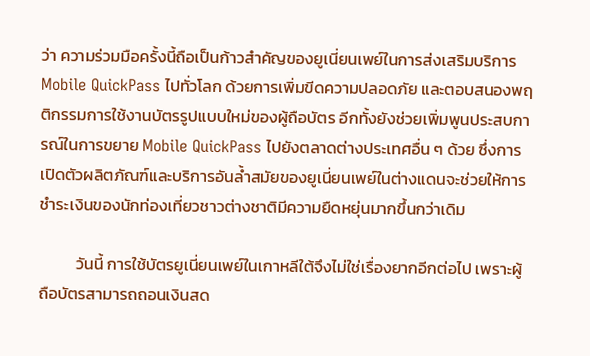ว่า ความร่วมมือครั้งนี้ถือเป็นก้าวสำคัญของยูเนี่ยนเพย์ในการส่งเสริมบริการ Mobile QuickPass ไปทั่วโลก ด้วยการเพิ่มขีดความปลอดภัย และตอบสนองพฤติกรรมการใช้งานบัตรรูปแบบใหม่ของผู้ถือบัตร อีกทั้งยังช่วยเพิ่มพูนประสบการณ์ในการขยาย Mobile QuickPass ไปยังตลาดต่างประเทศอื่น ๆ ด้วย ซึ่งการเปิดตัวผลิตภัณฑ์และบริการอันล้ำสมัยของยูเนี่ยนเพย์ในต่างแดนจะช่วยให้การชำระเงินของนักท่องเที่ยวชาวต่างชาติมีความยืดหยุ่นมากขึ้นกว่าเดิม

          วันนี้ การใช้บัตรยูเนี่ยนเพย์ในเกาหลีใต้จึงไม่ใช่เรื่องยากอีกต่อไป เพราะผู้ถือบัตรสามารถถอนเงินสด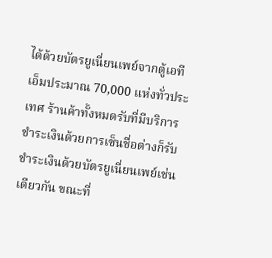ได้ด้วยบัตรยูเนี่ยนเพย์จากตู้เอทีเอ็มประมาณ 70,000 แห่งทั่วประเทศ ร้านค้าทั้งหมดรับที่มีบริการชำระเงินด้วยการเซ็นชื่อต่างก็รับชำระเงินด้วยบัตรยูเนี่ยนเพย์เช่นเดียวกัน ขณะที่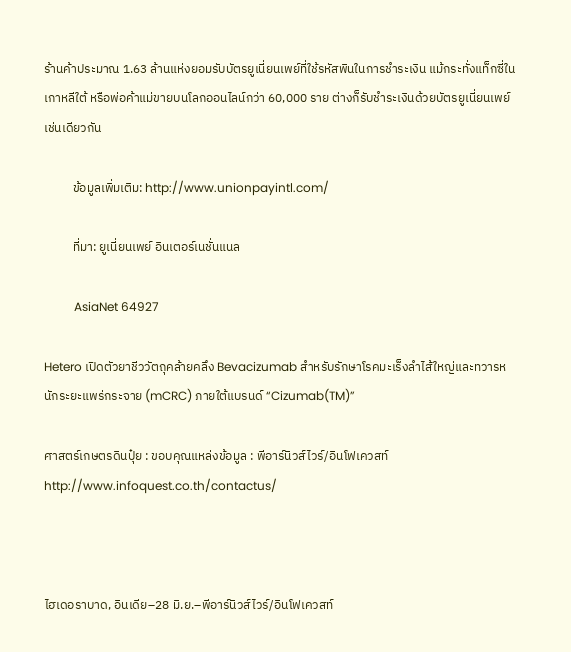ร้านค้าประมาณ 1.63 ล้านแห่งยอมรับบัตรยูเนี่ยนเพย์ที่ใช้รหัสพินในการชำระเงิน แม้กระทั่งแท็กซี่ในเกาหลีใต้ หรือพ่อค้าแม่ขายบนโลกออนไลน์กว่า 60,000 ราย ต่างก็รับชำระเงินด้วยบัตรยูเนี่ยนเพย์เช่นเดียวกัน

          ข้อมูลเพิ่มเติม: http://www.unionpayintl.com/

          ที่มา: ยูเนี่ยนเพย์ อินเตอร์เนชั่นแนล

          AsiaNet 64927

Hetero เปิดตัวยาชีววัตถุคล้ายคลึง Bevacizumab สำหรับรักษาโรคมะเร็งลำไส้ใหญ่และทวารหนักระยะแพร่กระจาย (mCRC) ภายใต้แบรนด์ “Cizumab(TM)”

ศาสตร์เกษตรดินปุ๋ย : ขอบคุณแหล่งข้อมูล : พีอาร์นิวส์ไวร์/อินโฟเควสท์ http://www.infoquest.co.th/contactus/



ไฮเดอราบาด, อินเดีย–28 มิ.ย.–พีอาร์นิวส์ไวร์/อินโฟเควสท์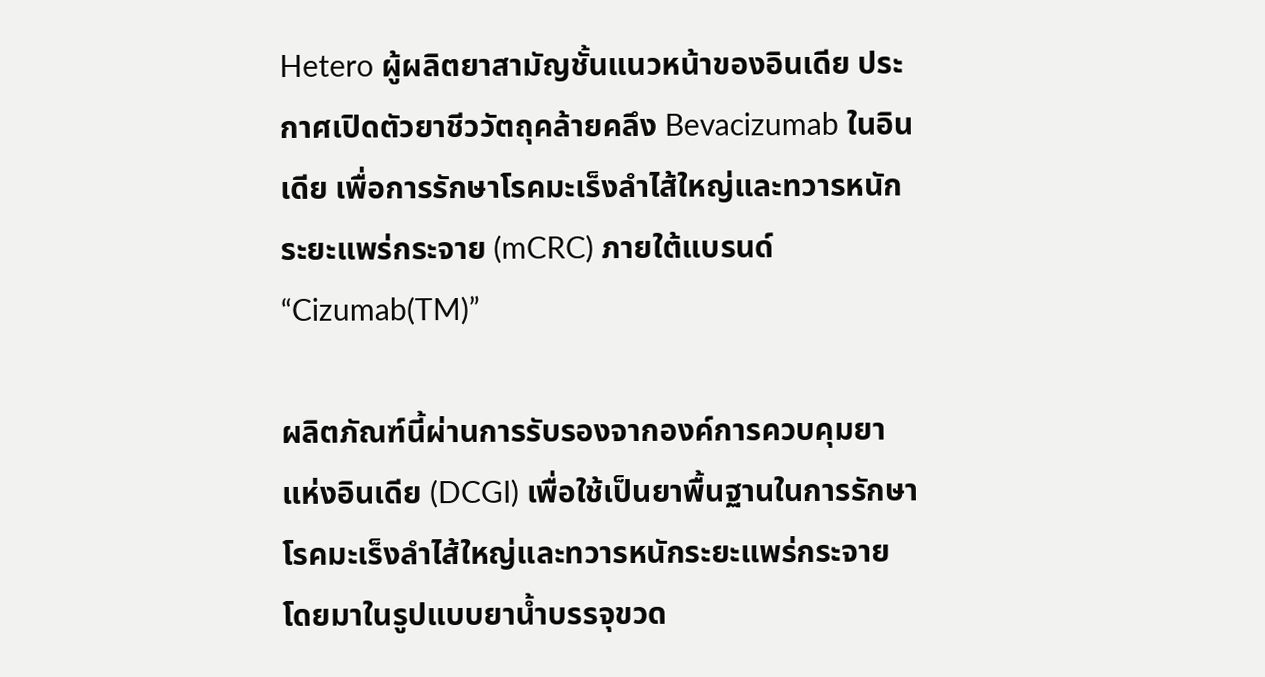Hetero ผู้ผลิตยาสามัญชั้นแนวหน้าของอินเดีย ประกาศเปิดตัวยาชีววัตถุคล้ายคลึง Bevacizumab ในอินเดีย เพื่อการรักษาโรคมะเร็งลำไส้ใหญ่และทวารหนักระยะแพร่กระจาย (mCRC) ภายใต้แบรนด์ “Cizumab(TM)”

ผลิตภัณฑ์นี้ผ่านการรับรองจากองค์การควบคุมยาแห่งอินเดีย (DCGI) เพื่อใช้เป็นยาพื้นฐานในการรักษาโรคมะเร็งลำไส้ใหญ่และทวารหนักระยะแพร่กระจาย โดยมาในรูปแบบยาน้ำบรรจุขวด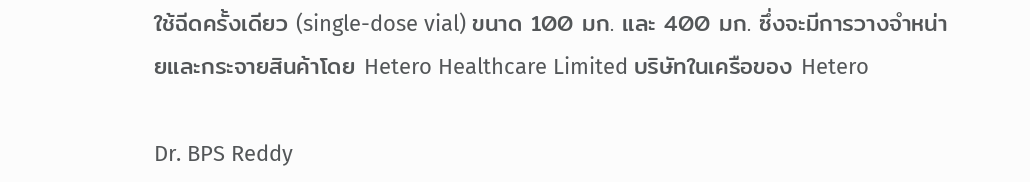ใช้ฉีดครั้งเดียว (single-dose vial) ขนาด 100 มก. และ 400 มก. ซึ่งจะมีการวางจำหน่ายและกระจายสินค้าโดย Hetero Healthcare Limited บริษัทในเครือของ Hetero

Dr. BPS Reddy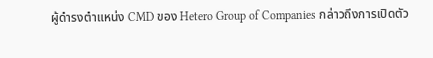ผู้ดำรงตำแหน่ง CMD ของ Hetero Group of Companies กล่าวถึงการเปิดตัว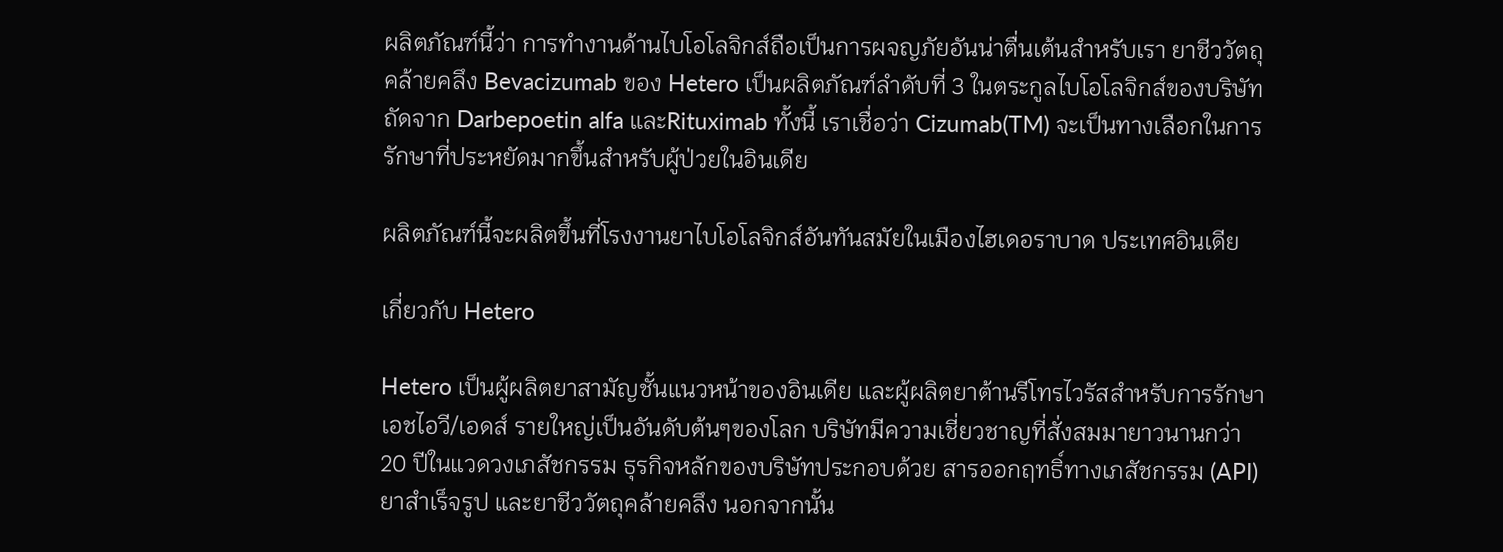ผลิตภัณฑ์นี้ว่า การทำงานด้านไบโอโลจิกส์ถือเป็นการผจญภัยอันน่าตื่นเต้นสำหรับเรา ยาชีววัตถุคล้ายคลึง Bevacizumab ของ Hetero เป็นผลิตภัณฑ์ลำดับที่ 3 ในตระกูลไบโอโลจิกส์ของบริษัท ถัดจาก Darbepoetin alfa และRituximab ทั้งนี้ เราเชื่อว่า Cizumab(TM) จะเป็นทางเลือกในการรักษาที่ประหยัดมากขึ้นสำหรับผู้ป่วยในอินเดีย

ผลิตภัณฑ์นี้จะผลิตขึ้นที่โรงงานยาไบโอโลจิกส์อันทันสมัยในเมืองไฮเดอราบาด ประเทศอินเดีย

เกี่ยวกับ Hetero

Hetero เป็นผู้ผลิตยาสามัญชั้นแนวหน้าของอินเดีย และผู้ผลิตยาต้านรีโทรไวรัสสำหรับการรักษาเอชไอวี/เอดส์ รายใหญ่เป็นอันดับต้นๆของโลก บริษัทมีความเชี่ยวชาญที่สั่งสมมายาวนานกว่า 20 ปีในแวดวงเภสัชกรรม ธุรกิจหลักของบริษัทประกอบด้วย สารออกฤทธิ์ทางเภสัชกรรม (API) ยาสำเร็จรูป และยาชีววัตถุคล้ายคลึง นอกจากนั้น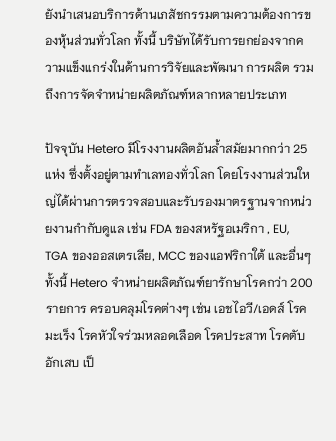ยังนำเสนอบริการด้านเภสัชกรรมตามความต้องการของหุ้นส่วนทั่วโลก ทั้งนี้ บริษัทได้รับการยกย่องจากความแข็งแกร่งในด้านการวิจัยและพัฒนา การผลิต รวมถึงการจัดจำหน่ายผลิตภัณฑ์หลากหลายประเภท

ปัจจุบัน Hetero มีโรงงานผลิตอันล้ำสมัยมากกว่า 25 แห่ง ซึ่งตั้งอยู่ตามทำเลทองทั่วโลก โดยโรงงานส่วนใหญ่ได้ผ่านการตรวจสอบและรับรองมาตรฐานจากหน่วยงานกำกับดูแล เช่น FDA ของสหรัฐอเมริกา , EU, TGA ของออสเตรเลีย, MCC ของแอฟริกาใต้ และอื่นๆ ทั้งนี้ Hetero จำหน่ายผลิตภัณฑ์ยารักษาโรคกว่า 200 รายการ ครอบคลุมโรคต่างๆ เช่น เอชไอวี/เอดส์ โรคมะเร็ง โรคหัวใจร่วมหลอดเลือด โรคประสาท โรคตับอักเสบ เป็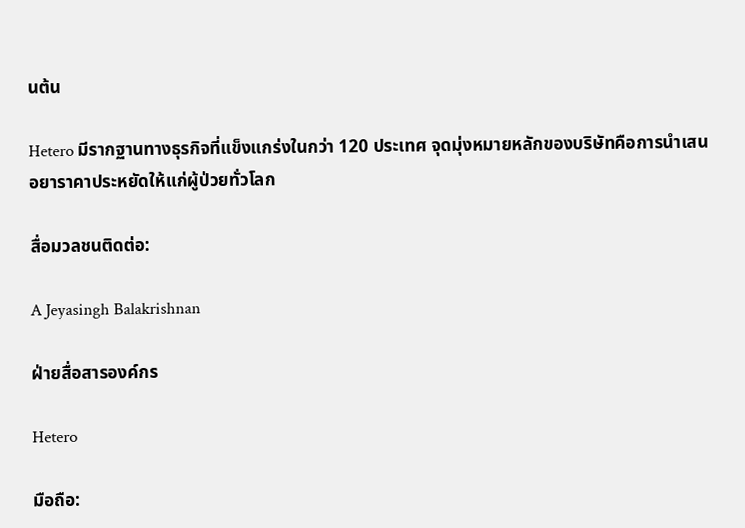นต้น

Hetero มีรากฐานทางธุรกิจที่แข็งแกร่งในกว่า 120 ประเทศ จุดมุ่งหมายหลักของบริษัทคือการนำเสนอยาราคาประหยัดให้แก่ผู้ป่วยทั่วโลก

สื่อมวลชนติดต่อ:

A Jeyasingh Balakrishnan

ฝ่ายสื่อสารองค์กร

Hetero

มือถือ: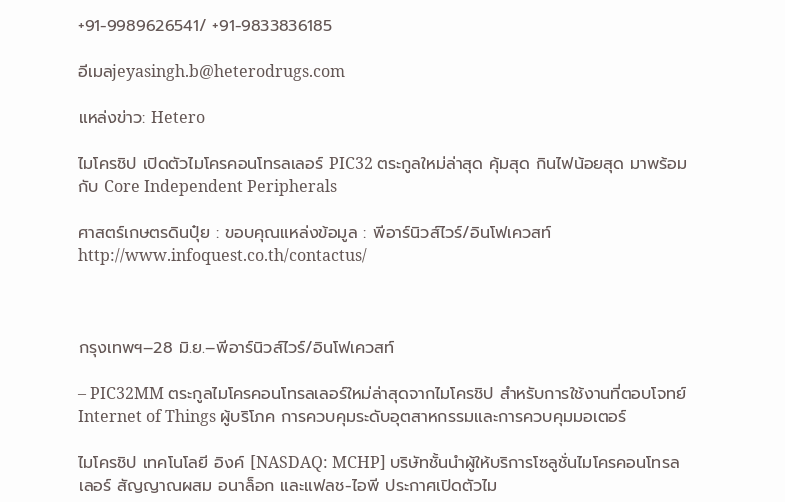+91-9989626541/ +91-9833836185

อีเมลjeyasingh.b@heterodrugs.com

แหล่งข่าว: Hetero

ไมโครชิป เปิดตัวไมโครคอนโทรลเลอร์ PIC32 ตระกูลใหม่ล่าสุด คุ้มสุด กินไฟน้อยสุด มาพร้อมกับ Core Independent Peripherals

ศาสตร์เกษตรดินปุ๋ย : ขอบคุณแหล่งข้อมูล : พีอาร์นิวส์ไวร์/อินโฟเควสท์ http://www.infoquest.co.th/contactus/



กรุงเทพฯ–28 มิ.ย.–พีอาร์นิวส์ไวร์/อินโฟเควสท์

– PIC32MM ตระกูลไมโครคอนโทรลเลอร์ใหม่ล่าสุดจากไมโครชิป สำหรับการใช้งานที่ตอบโจทย์ Internet of Things ผู้บริโภค การควบคุมระดับอุตสาหกรรมและการควบคุมมอเตอร์

ไมโครชิป เทคโนโลยี อิงค์ [NASDAQ: MCHP] บริษัทชั้นนำผู้ให้บริการโซลูชั่นไมโครคอนโทรลเลอร์ สัญญาณผสม อนาล็อก และแฟลช-ไอพี ประกาศเปิดตัวไม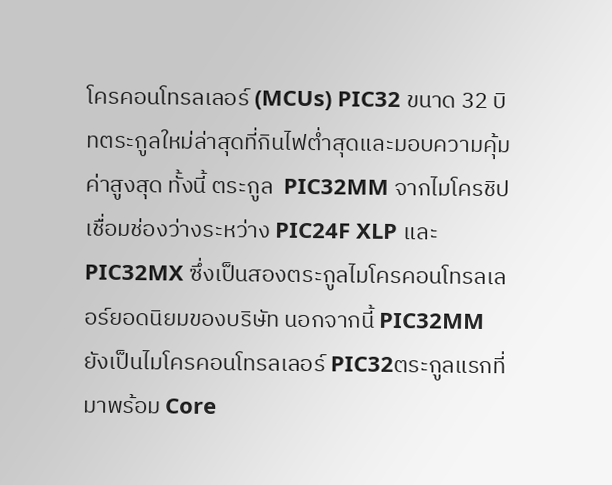โครคอนโทรลเลอร์ (MCUs) PIC32 ขนาด 32 บิทตระกูลใหม่ล่าสุดที่กินไฟต่ำสุดและมอบความคุ้มค่าสูงสุด ทั้งนี้ ตระกูล  PIC32MM จากไมโครชิปเชื่อมช่องว่างระหว่าง PIC24F XLP และ PIC32MX ซึ่งเป็นสองตระกูลไมโครคอนโทรลเลอร์ยอดนิยมของบริษัท นอกจากนี้ PIC32MM ยังเป็นไมโครคอนโทรลเลอร์ PIC32ตระกูลแรกที่มาพร้อม Core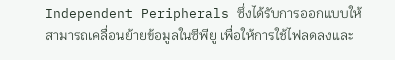Independent Peripherals ซึ่งได้รับการออกแบบให้สามารถเคลื่อนย้ายข้อมูลในซีพียู เพื่อให้การใช้ไฟลดลงและ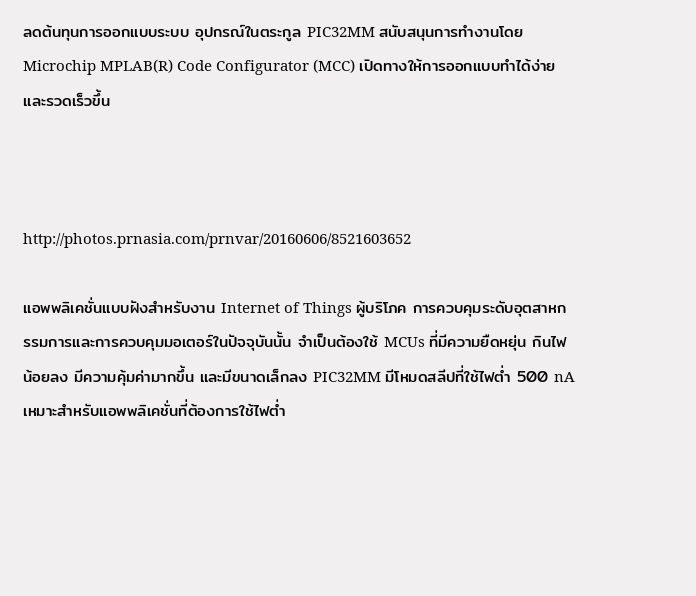ลดต้นทุนการออกแบบระบบ อุปกรณ์ในตระกูล PIC32MM สนับสนุนการทำงานโดยMicrochip MPLAB(R) Code Configurator (MCC) เปิดทางให้การออกแบบทำได้ง่ายและรวดเร็วขึ้น



http://photos.prnasia.com/prnvar/20160606/8521603652

แอพพลิเคชั่นแบบฝังสำหรับงาน Internet of Things ผู้บริโภค การควบคุมระดับอุตสาหกรรมการและการควบคุมมอเตอร์ในปัจจุบันนั้น จำเป็นต้องใช้ MCUs ที่มีความยืดหยุ่น กินไฟน้อยลง มีความคุ้มค่ามากขึ้น และมีขนาดเล็กลง PIC32MM มีโหมดสลีปที่ใช้ไฟต่ำ 500 nA เหมาะสำหรับแอพพลิเคชั่นที่ต้องการใช้ไฟต่ำ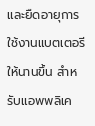และยืดอายุการใช้งานแบตเตอรีให้นานขึ้น สำหรับแอพพลิเค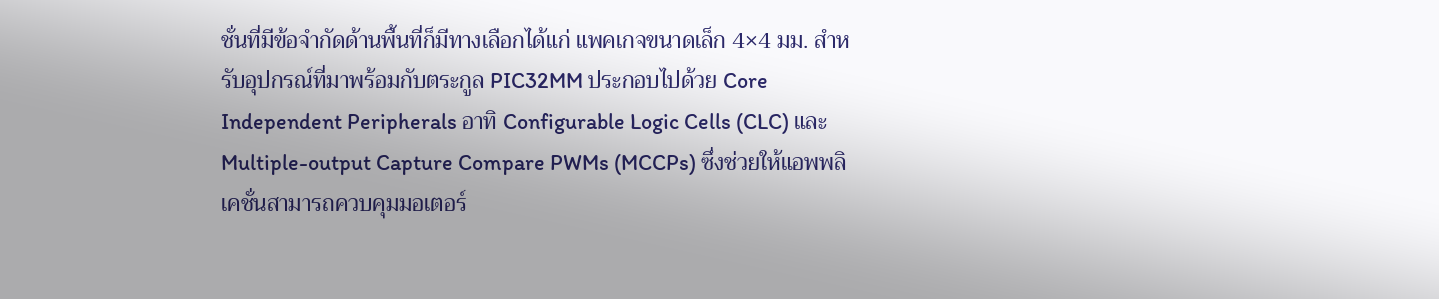ชั่นที่มีข้อจำกัดด้านพื้นที่ก็มีทางเลือกได้แก่ แพคเกจขนาดเล็ก 4×4 มม. สำหรับอุปกรณ์ที่มาพร้อมกับตระกูล PIC32MM ประกอบไปด้วย Core Independent Peripherals อาทิ Configurable Logic Cells (CLC) และ Multiple-output Capture Compare PWMs (MCCPs) ซึ่งช่วยให้แอพพลิเคชั่นสามารถควบคุมมอเตอร์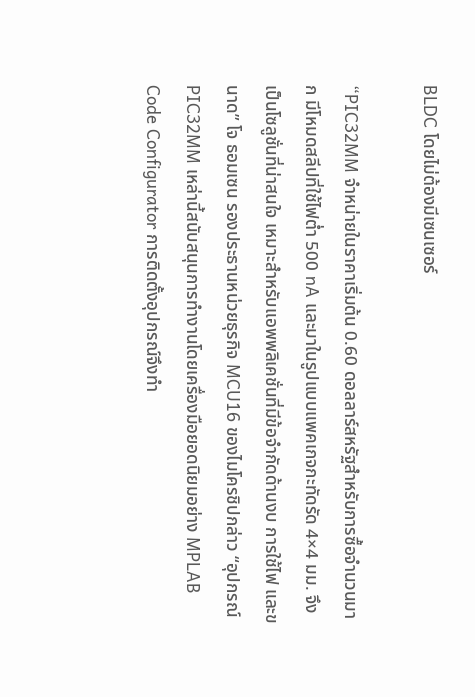BLDC โดยไม่ต้องมีเซนเซอร์

“PIC32MM จำหน่ายในราคาเริ่มต้น 0.60 ดอลลาร์สหรัฐสำหรับการซื้อจำนวนมาก มีโหมดสลีปที่ใช้ไฟต่ำ 500 nA และมาในรูปแบบแพคเกจกะทัดรัด 4×4 มม. จึงเป็นโซลูชั่นที่น่าสนใจ เหมาะสำหรับแอพพลิเคชั่นที่มีข้อจำกัดด้านงบ การใช้ไฟ และขนาด” โจ ธอมเซน รองประธานหน่วยธุรกิจ MCU16 ของไมโครชิปกล่าว “อุปกรณ์ PIC32MM เหล่านี้สนับสนุนการทำงานโดยเครื่องมือยอดนิยมอย่าง MPLAB Code Configurator การติดตั้งอุปกรณ์จึงทำ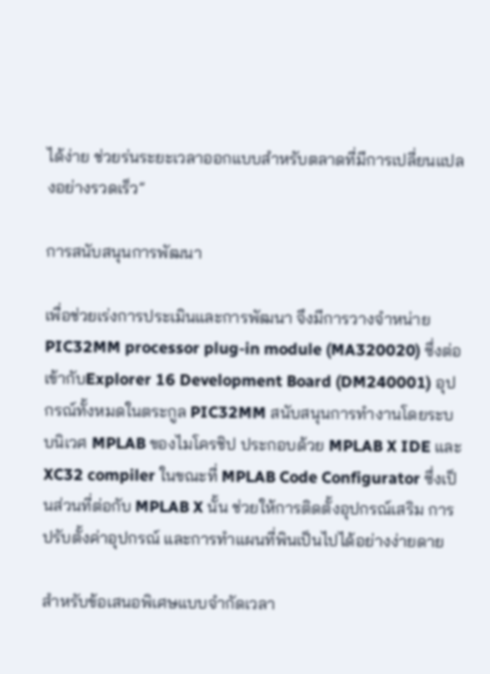ได้ง่าย ช่วยร่นระยะเวลาออกแบบสำหรับตลาดที่มีการเปลี่ยนแปลงอย่างรวดเร็ว”

การสนับสนุนการพัฒนา

เพื่อช่วยเร่งการประเมินและการพัฒนา จึงมีการวางจำหน่าย PIC32MM processor plug-in module (MA320020) ซึ่งต่อเข้ากับExplorer 16 Development Board (DM240001) อุปกรณ์ทั้งหมดในตระกูล PIC32MM สนับสนุนการทำงานโดยระบบนิเวศ MPLAB ของไมโครชิป ประกอบด้วย MPLAB X IDE และ XC32 compiler ในขณะที่ MPLAB Code Configurator ซึ่งเป็นส่วนที่ต่อกับ MPLAB X นั้น ช่วยให้การติดตั้งอุปกรณ์เสริม การปรับตั้งค่าอุปกรณ์ และการทำแผนที่พินเป็นไปได้อย่างง่ายดาย

สำหรับข้อเสนอพิเศษแบบจำกัดเวลา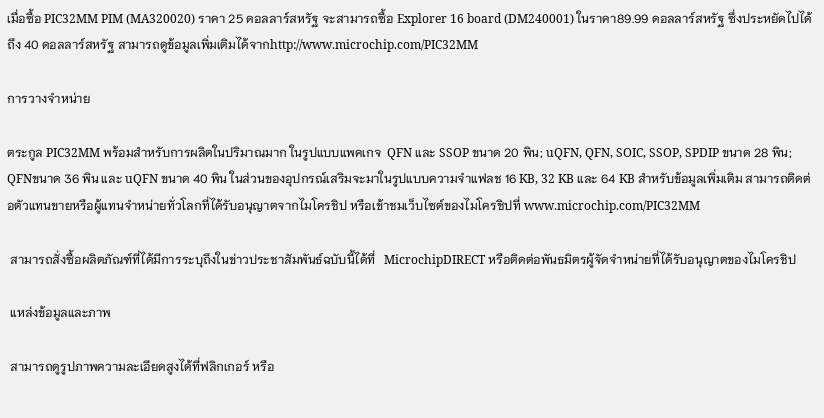เมื่อซื้อ PIC32MM PIM (MA320020) ราคา 25 ดอลลาร์สหรัฐ จะสามารถซื้อ Explorer 16 board (DM240001) ในราคา89.99 ดอลลาร์สหรัฐ ซึ่งประหยัดไปได้ถึง 40 ดอลลาร์สหรัฐ สามารถดูข้อมูลเพิ่มเติมได้จากhttp://www.microchip.com/PIC32MM

การวางจำหน่าย

ตระกูล PIC32MM พร้อมสำหรับการผลิตในปริมาณมาก ในรูปแบบแพคเกจ  QFN และ SSOP ขนาด 20 พิน; uQFN, QFN, SOIC, SSOP, SPDIP ขนาด 28 พิน; QFNขนาด 36 พิน และ uQFN ขนาด 40 พิน ในส่วนของอุปกรณ์เสริมจะมาในรูปแบบความจำแฟลช 16 KB, 32 KB และ 64 KB สำหรับข้อมูลเพิ่มเติม สามารถติดต่อตัวแทนขายหรือผู้แทนจำหน่ายทั่วโลกที่ได้รับอนุญาตจากไมโครชิป หรือเข้าชมเว็บไซต์ของไมโครชิปที่ www.microchip.com/PIC32MM

 สามารถสั่งซื้อผลิตภัณฑ์ที่ได้มีการระบุถึงในข่าวประชาสัมพันธ์ฉบับนี้ได้ที่   MicrochipDIRECT หรือติดต่อพันธมิตรผู้จัดจำหน่ายที่ได้รับอนุญาตของไมโครชิป

 แหล่งข้อมูลและภาพ

 สามารถดูรูปภาพความละเอียดสูงได้ที่ฟลิกเกอร์ หรือ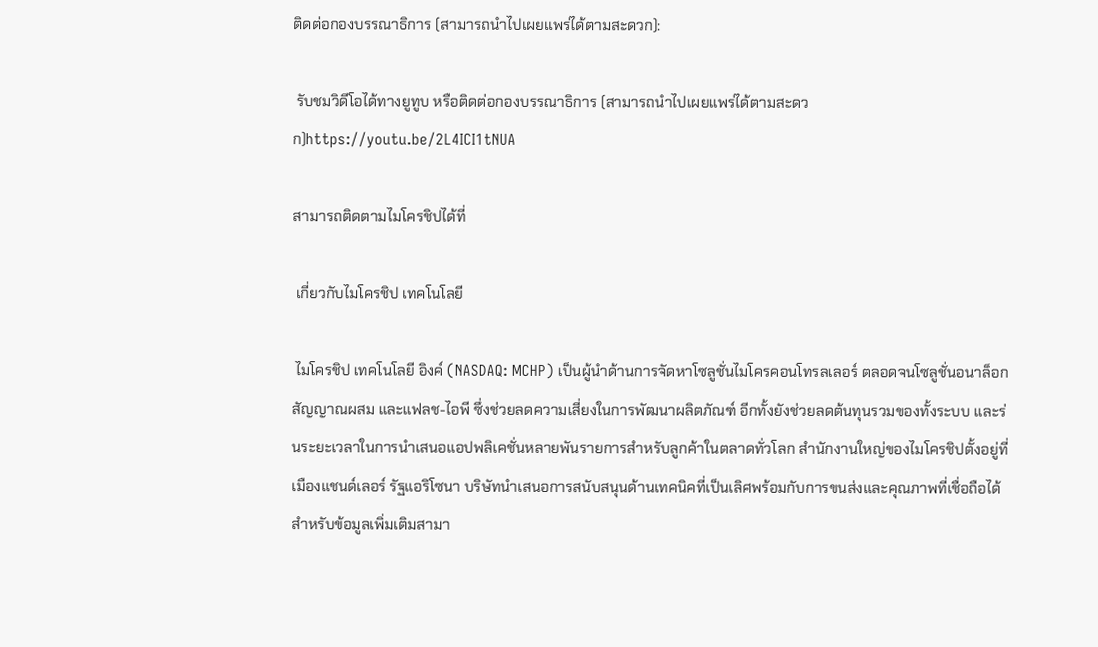ติดต่อกองบรรณาธิการ (สามารถนำไปเผยแพร่ได้ตามสะดวก):

 รับชมวิดีโอได้ทางยูทูบ หรือติดต่อกองบรรณาธิการ (สามารถนำไปเผยแพร่ได้ตามสะดวก)https://youtu.be/2L4ICI1tNUA

สามารถติดตามไมโครชิปได้ที่

 เกี่ยวกับไมโครชิป เทคโนโลยี

 ไมโครชิป เทคโนโลยี อิงค์ (NASDAQ: MCHP) เป็นผู้นำด้านการจัดหาโซลูชั่นไมโครคอนโทรลเลอร์ ตลอดจนโซลูชั่นอนาล็อกสัญญาณผสม และแฟลช-ไอพี ซึ่งช่วยลดความเสี่ยงในการพัฒนาผลิตภัณฑ์ อีกทั้งยังช่วยลดต้นทุนรวมของทั้งระบบ และร่นระยะเวลาในการนำเสนอแอปพลิเคชั่นหลายพันรายการสำหรับลูกค้าในตลาดทั่วโลก สำนักงานใหญ่ของไมโครชิปตั้งอยู่ที่เมืองแชนด์เลอร์ รัฐแอริโซนา บริษัทนำเสนอการสนับสนุนด้านเทคนิคที่เป็นเลิศพร้อมกับการขนส่งและคุณภาพที่เชื่อถือได้ สำหรับข้อมูลเพิ่มเติมสามา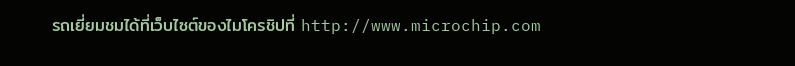รถเยี่ยมชมได้ที่เว็บไซต์ของไมโครชิปที่ http://www.microchip.com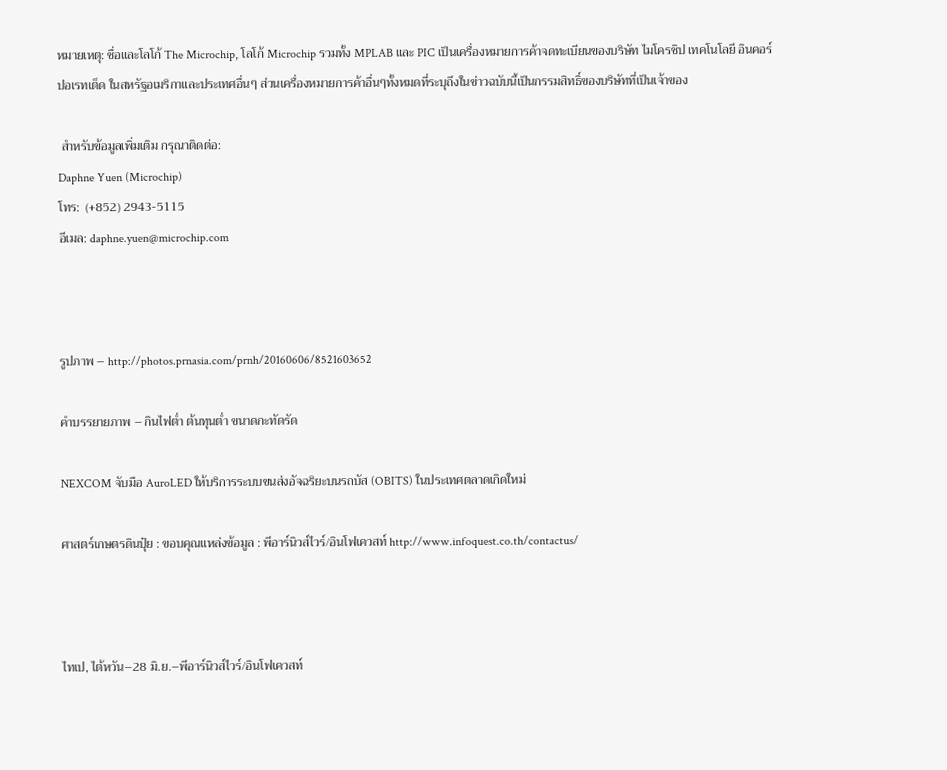หมายเหตุ: ชื่อและโลโก้ The Microchip, โลโก้ Microchip รวมทั้ง MPLAB และ PIC เป็นเครื่องหมายการค้าจดทะเบียนของบริษัท ไมโครชิป เทคโนโลยี อินคอร์ปอเรทเต็ด ในสหรัฐอเมริกาและประเทศอื่นๆ ส่วนเครื่องหมายการค้าอื่นๆทั้งหมดที่ระบุถึงในข่าวฉบับนี้เป็นกรรมสิทธิ์ของบริษัทที่เป็นเจ้าของ

 สำหรับข้อมูลเพิ่มเติม กรุณาติดต่อ:
Daphne Yuen (Microchip)
โทร:  (+852) 2943-5115
อีเมล: daphne.yuen@microchip.com



รูปภาพ – http://photos.prnasia.com/prnh/20160606/8521603652

คำบรรยายภาพ – กินไฟต่ำ ต้นทุนต่ำ ขนาดกะทัดรัด

NEXCOM จับมือ AuroLED ให้บริการระบบขนส่งอัจฉริยะบนรถบัส (OBITS) ในประเทศตลาดเกิดใหม่

ศาสตร์เกษตรดินปุ๋ย : ขอบคุณแหล่งข้อมูล : พีอาร์นิวส์ไวร์/อินโฟเควสท์ http://www.infoquest.co.th/contactus/



ไทเป, ไต้หวัน–28 มิ.ย.–พีอาร์นิวส์ไวร์/อินโฟเควสท์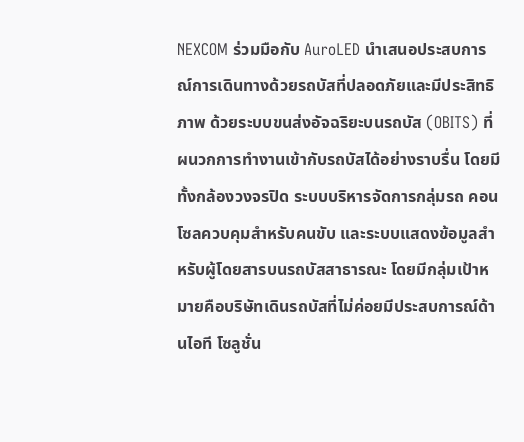NEXCOM ร่วมมือกับ AuroLED นำเสนอประสบการณ์การเดินทางด้วยรถบัสที่ปลอดภัยและมีประสิทธิภาพ ด้วยระบบขนส่งอัจฉริยะบนรถบัส (OBITS) ที่ผนวกการทำงานเข้ากับรถบัสได้อย่างราบรื่น โดยมีทั้งกล้องวงจรปิด ระบบบริหารจัดการกลุ่มรถ คอนโซลควบคุมสำหรับคนขับ และระบบแสดงข้อมูลสำหรับผู้โดยสารบนรถบัสสาธารณะ โดยมีกลุ่มเป้าหมายคือบริษัทเดินรถบัสที่ไม่ค่อยมีประสบการณ์ด้านไอที โซลูชั่น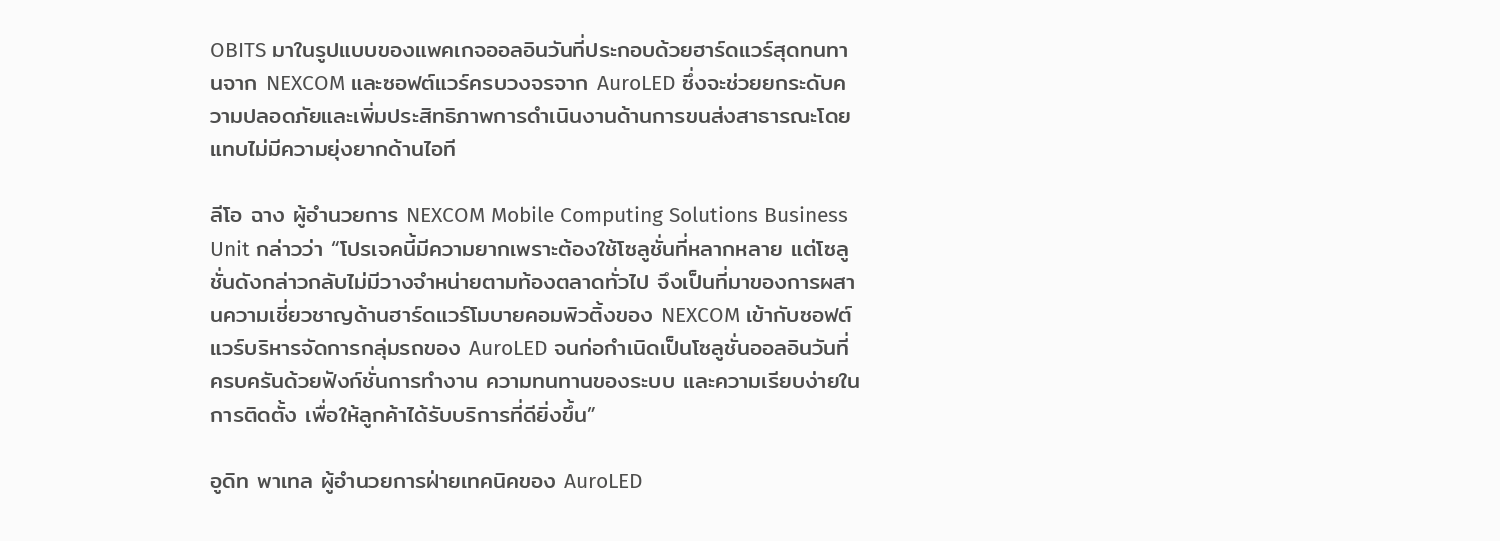OBITS มาในรูปแบบของแพคเกจออลอินวันที่ประกอบด้วยฮาร์ดแวร์สุดทนทานจาก NEXCOM และซอฟต์แวร์ครบวงจรจาก AuroLED ซึ่งจะช่วยยกระดับความปลอดภัยและเพิ่มประสิทธิภาพการดำเนินงานด้านการขนส่งสาธารณะโดยแทบไม่มีความยุ่งยากด้านไอที

ลีโอ ฉาง ผู้อำนวยการ NEXCOM Mobile Computing Solutions Business Unit กล่าวว่า “โปรเจคนี้มีความยากเพราะต้องใช้โซลูชั่นที่หลากหลาย แต่โซลูชั่นดังกล่าวกลับไม่มีวางจำหน่ายตามท้องตลาดทั่วไป จึงเป็นที่มาของการผสานความเชี่ยวชาญด้านฮาร์ดแวร์โมบายคอมพิวติ้งของ NEXCOM เข้ากับซอฟต์แวร์บริหารจัดการกลุ่มรถของ AuroLED จนก่อกำเนิดเป็นโซลูชั่นออลอินวันที่ครบครันด้วยฟังก์ชั่นการทำงาน ความทนทานของระบบ และความเรียบง่ายในการติดตั้ง เพื่อให้ลูกค้าได้รับบริการที่ดียิ่งขึ้น”

อูดิท พาเทล ผู้อำนวยการฝ่ายเทคนิคของ AuroLED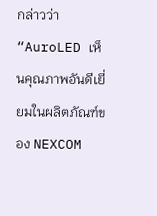กล่าวว่า “AuroLED เห็นคุณภาพอันดีเยี่ยมในผลิตภัณฑ์ของ NEXCOM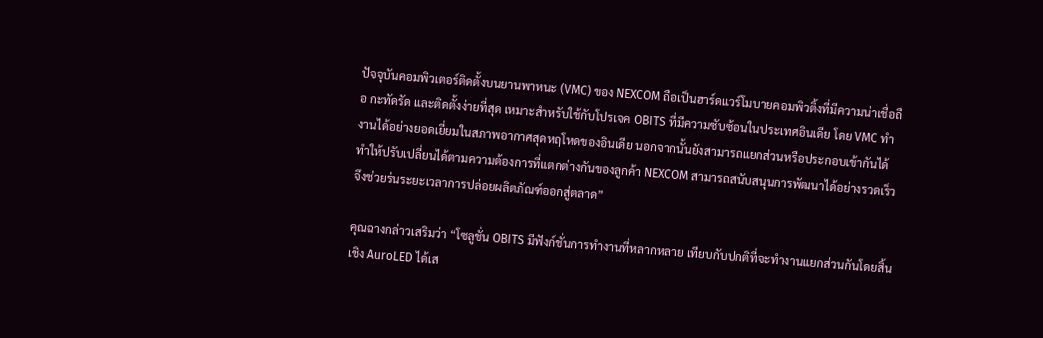ปัจจุบันคอมพิวเตอร์ติดตั้งบนยานพาหนะ (VMC) ของ NEXCOM ถือเป็นฮาร์ดแวร์โมบายคอมพิวติ้งที่มีความน่าเชื่อถือ กะทัดรัด และติดตั้งง่ายที่สุด เหมาะสำหรับใช้กับโปรเจค OBITS ที่มีความซับซ้อนในประเทศอินเดีย โดย VMC ทำงานได้อย่างยอดเยี่ยมในสภาพอากาศสุดหฤโหดของอินเดีย นอกจากนั้นยังสามารถแยกส่วนหรือประกอบเข้ากันได้ ทำให้ปรับเปลี่ยนได้ตามความต้องการที่แตกต่างกันของลูกค้า NEXCOM สามารถสนับสนุนการพัฒนาได้อย่างรวดเร็ว จึงช่วยร่นระยะเวลาการปล่อยผลิตภัณฑ์ออกสู่ตลาด”

คุณฉางกล่าวเสริมว่า “โซลูชั่น OBITS มีฟังก์ชั่นการทำงานที่หลากหลาย เทียบกับปกติที่จะทำงานแยกส่วนกันโดยสิ้นเชิง AuroLED ได้เส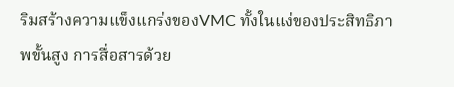ริมสร้างความแข็งแกร่งของVMC ทั้งในแง่ของประสิทธิภาพขั้นสูง การสื่อสารด้วย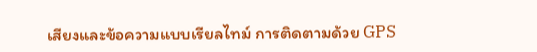เสียงและข้อความแบบเรียลไทม์ การติดตามด้วย GPS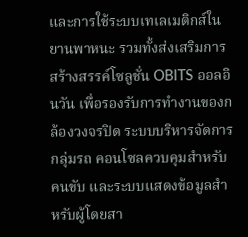และการใช้ระบบเทเลเมติกส์ในยานพาหนะ รวมทั้งส่งเสริมการสร้างสรรค์โซลูชั่น OBITS ออลอินวัน เพื่อรองรับการทำงานของกล้องวงจรปิด ระบบบริหารจัดการกลุ่มรถ คอนโซลควบคุมสำหรับคนขับ และระบบแสดงข้อมูลสำหรับผู้โดยสา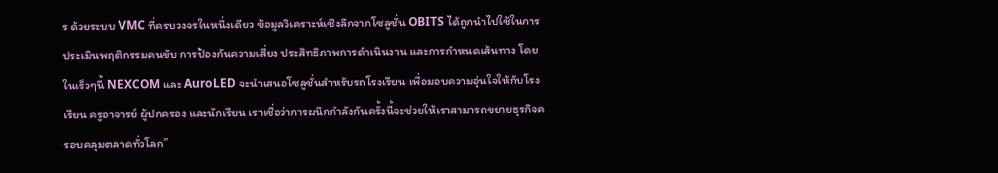ร ด้วยระบบ VMC ที่ครบวงจรในหนึ่งเดียว ข้อมูลวิเคราะห์เชิงลึกจากโซลูชั่น OBITS ได้ถูกนำไปใช้ในการประเมินพฤติกรรมคนขับ การป้องกันความเสี่ยง ประสิทธิภาพการดำเนินงาน และการกำหนดเส้นทาง โดยในเร็วๆนี้ NEXCOM และ AuroLED จะนำเสนอโซลูชั่นสำหรับรถโรงเรียน เพื่อมอบความอุ่นใจให้กับโรงเรียน ครูอาจารย์ ผู้ปกครอง และนักเรียน เราเชื่อว่าการผนึกกำลังกันครั้งนี้จะช่วยให้เราสามารถขยายธุรกิจครอบคลุมตลาดทั่วโลก”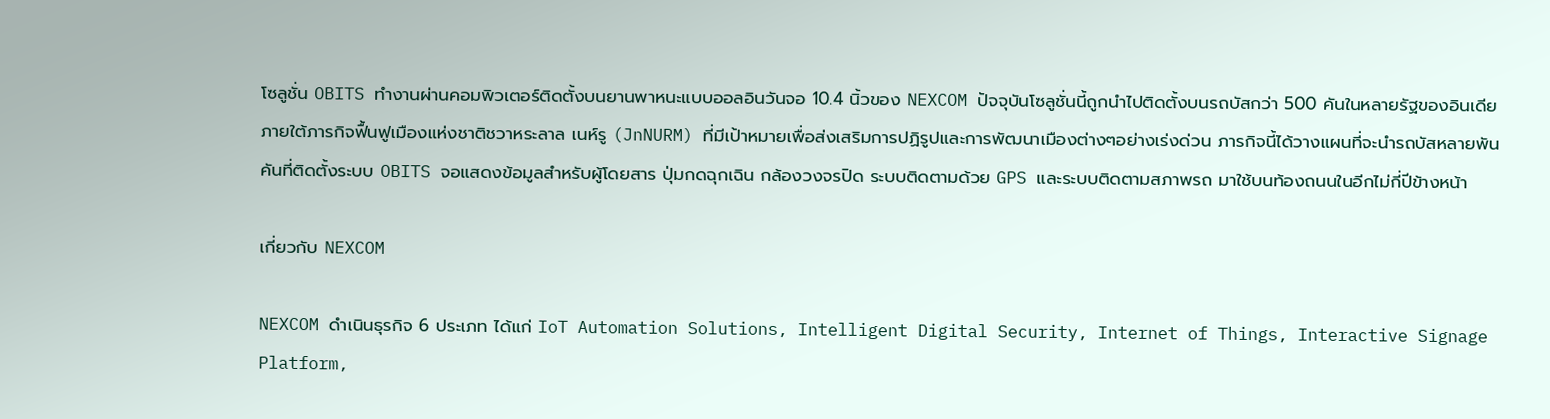โซลูชั่น OBITS ทำงานผ่านคอมพิวเตอร์ติดตั้งบนยานพาหนะแบบออลอินวันจอ 10.4 นิ้วของ NEXCOM ปัจจุบันโซลูชั่นนี้ถูกนำไปติดตั้งบนรถบัสกว่า 500 คันในหลายรัฐของอินเดีย ภายใต้ภารกิจฟื้นฟูเมืองแห่งชาติชวาหระลาล เนห์รู (JnNURM) ที่มีเป้าหมายเพื่อส่งเสริมการปฏิรูปและการพัฒนาเมืองต่างๆอย่างเร่งด่วน ภารกิจนี้ได้วางแผนที่จะนำรถบัสหลายพันคันที่ติดตั้งระบบ OBITS จอแสดงข้อมูลสำหรับผู้โดยสาร ปุ่มกดฉุกเฉิน กล้องวงจรปิด ระบบติดตามด้วย GPS และระบบติดตามสภาพรถ มาใช้บนท้องถนนในอีกไม่กี่ปีข้างหน้า

เกี่ยวกับ NEXCOM

NEXCOM ดำเนินธุรกิจ 6 ประเภท ได้แก่ IoT Automation Solutions, Intelligent Digital Security, Internet of Things, Interactive Signage Platform,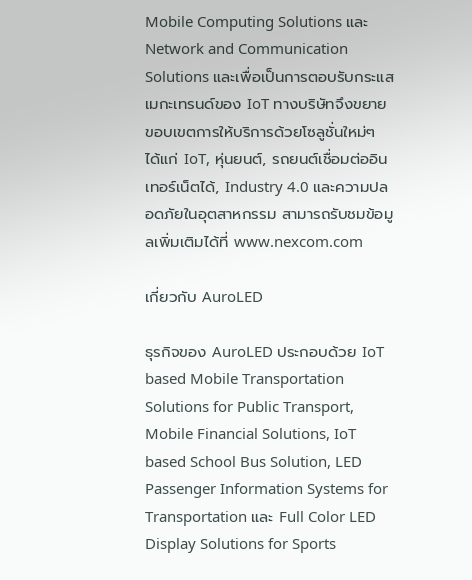Mobile Computing Solutions และ Network and Communication Solutions และเพื่อเป็นการตอบรับกระแสเมกะเทรนด์ของ IoT ทางบริษัทจึงขยายขอบเขตการให้บริการด้วยโซลูชั่นใหม่ๆ ได้แก่ IoT, หุ่นยนต์, รถยนต์เชื่อมต่ออินเทอร์เน็ตได้, Industry 4.0 และความปลอดภัยในอุตสาหกรรม สามารถรับชมข้อมูลเพิ่มเติมได้ที่ www.nexcom.com

เกี่ยวกับ AuroLED

ธุรกิจของ AuroLED ประกอบด้วย IoT based Mobile Transportation Solutions for Public Transport, Mobile Financial Solutions, IoT based School Bus Solution, LED Passenger Information Systems for Transportation และ Full Color LED Display Solutions for Sports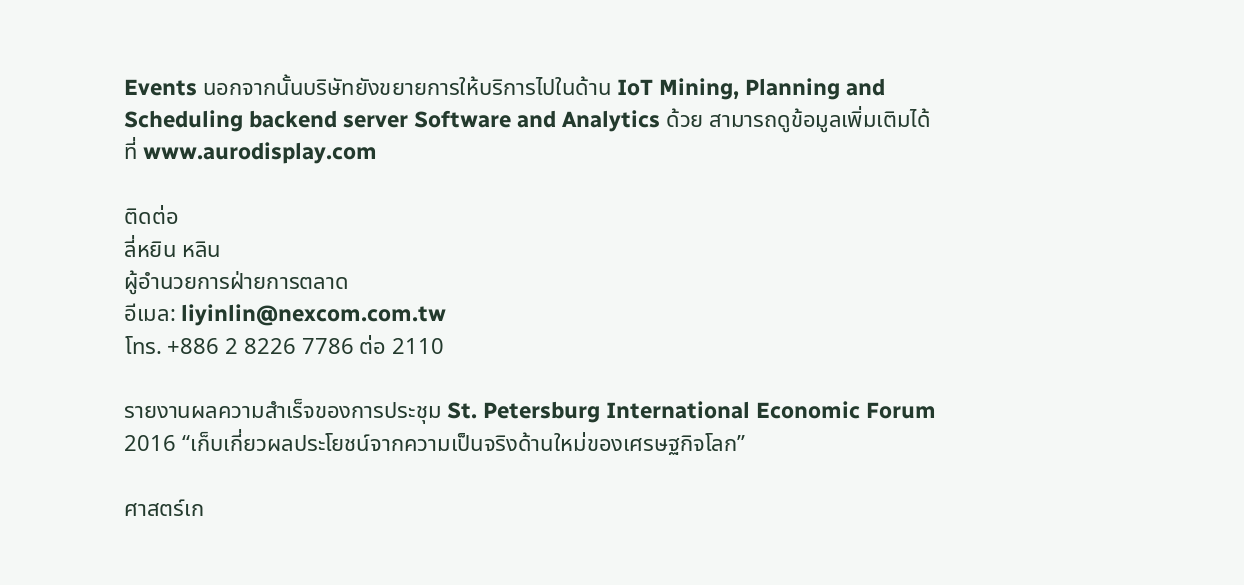Events นอกจากนั้นบริษัทยังขยายการให้บริการไปในด้าน IoT Mining, Planning and Scheduling backend server Software and Analytics ด้วย สามารถดูข้อมูลเพิ่มเติมได้ที่ www.aurodisplay.com

ติดต่อ
ลี่หยิน หลิน
ผู้อำนวยการฝ่ายการตลาด
อีเมล: liyinlin@nexcom.com.tw
โทร. +886 2 8226 7786 ต่อ 2110

รายงานผลความสำเร็จของการประชุม St. Petersburg International Economic Forum 2016 “เก็บเกี่ยวผลประโยชน์จากความเป็นจริงด้านใหม่ของเศรษฐกิจโลก”

ศาสตร์เก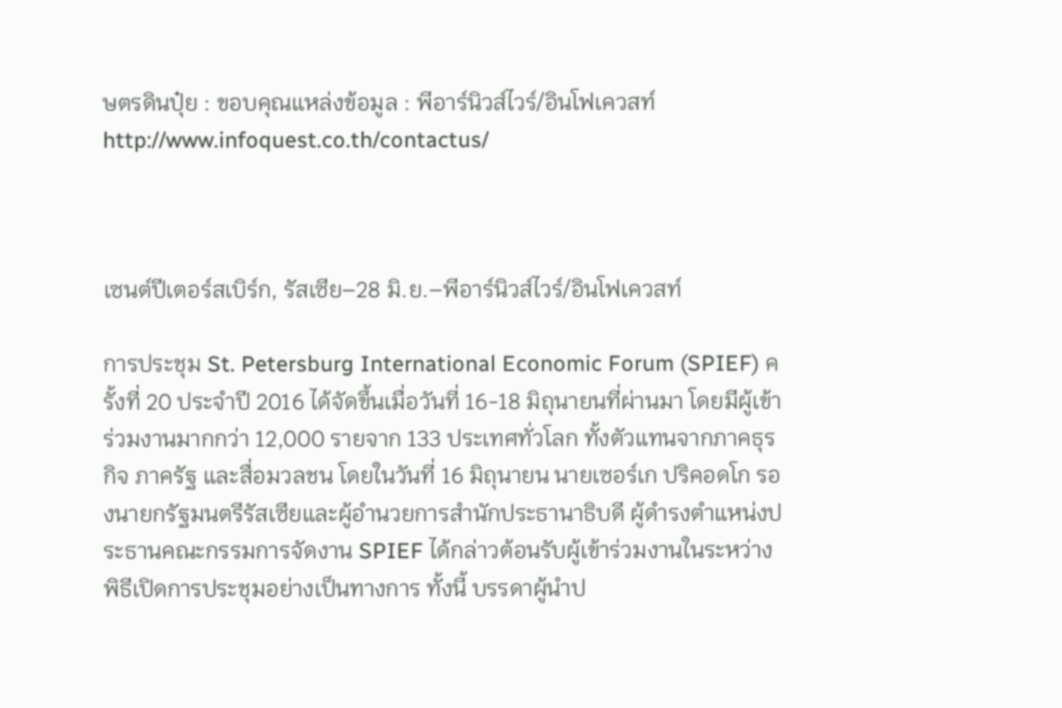ษตรดินปุ๋ย : ขอบคุณแหล่งข้อมูล : พีอาร์นิวส์ไวร์/อินโฟเควสท์ http://www.infoquest.co.th/contactus/



เซนต์ปีเตอร์สเบิร์ก, รัสเซีย–28 มิ.ย.–พีอาร์นิวส์ไวร์/อินโฟเควสท์

การประชุม St. Petersburg International Economic Forum (SPIEF) ครั้งที่ 20 ประจำปี 2016 ได้จัดขึ้นเมื่อวันที่ 16-18 มิถุนายนที่ผ่านมา โดยมีผู้เข้าร่วมงานมากกว่า 12,000 รายจาก 133 ประเทศทั่วโลก ทั้งตัวแทนจากภาคธุรกิจ ภาครัฐ และสื่อมวลชน โดยในวันที่ 16 มิถุนายน นายเซอร์เก ปริคอดโก รองนายกรัฐมนตรีรัสเซียและผู้อำนวยการสำนักประธานาธิบดี ผู้ดำรงตำแหน่งประธานคณะกรรมการจัดงาน SPIEF ได้กล่าวต้อนรับผู้เข้าร่วมงานในระหว่างพิธีเปิดการประชุมอย่างเป็นทางการ ทั้งนี้ บรรดาผู้นำป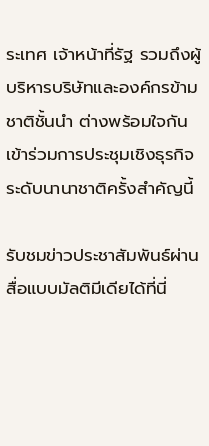ระเทศ เจ้าหน้าที่รัฐ รวมถึงผู้บริหารบริษัทและองค์กรข้ามชาติชั้นนำ ต่างพร้อมใจกันเข้าร่วมการประชุมเชิงธุรกิจระดับนานาชาติครั้งสำคัญนี้

รับชมข่าวประชาสัมพันธ์ผ่านสื่อแบบมัลติมีเดียได้ที่นี่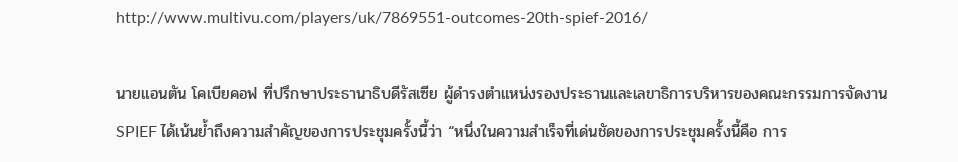http://www.multivu.com/players/uk/7869551-outcomes-20th-spief-2016/

นายแอนตัน โคเบียคอฟ ที่ปรึกษาประธานาธิบดีรัสเซีย ผู้ดำรงตำแหน่งรองประธานและเลขาธิการบริหารของคณะกรรมการจัดงาน SPIEF ได้เน้นย้ำถึงความสำคัญของการประชุมครั้งนี้ว่า “หนึ่งในความสำเร็จที่เด่นชัดของการประชุมครั้งนี้คือ การ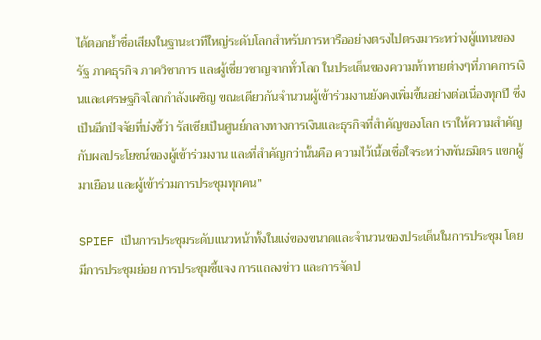ได้ตอกย้ำชื่อเสียงในฐานะเวทีใหญ่ระดับโลกสำหรับการหารืออย่างตรงไปตรงมาระหว่างผู้แทนของรัฐ ภาคธุรกิจ ภาควิชาการ และผู้เชี่ยวชาญจากทั่วโลก ในประเด็นของความท้าทายต่างๆที่ภาคการเงินและเศรษฐกิจโลกกำลังเผชิญ ขณะเดียวกันจำนวนผู้เข้าร่วมงานยังคงเพิ่มขึ้นอย่างต่อเนื่องทุกปี ซึ่งเป็นอีกปัจจัยที่บ่งชี้ว่า รัสเซียเป็นศูนย์กลางทางการเงินและธุรกิจที่สำคัญของโลก เราให้ความสำคัญกับผลประโยชน์ของผู้เข้าร่วมงาน และที่สำคัญกว่านั้นคือ ความไว้เนื้อเชื่อใจระหว่างพันธมิตร แขกผู้มาเยือน และผู้เข้าร่วมการประชุมทุกคน”

SPIEF เป็นการประชุมระดับแนวหน้าทั้งในแง่ของขนาดและจำนวนของประเด็นในการประชุม โดยมีการประชุมย่อย การประชุมชี้แจง การแถลงข่าว และการจัดป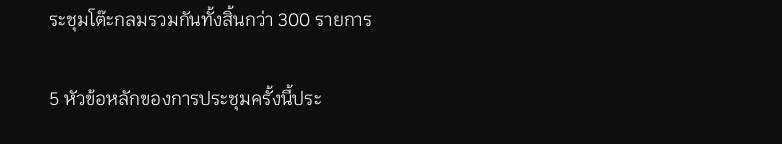ระชุมโต๊ะกลมรวมกันทั้งสิ้นกว่า 300 รายการ

5 หัวข้อหลักของการประชุมครั้งนี้ประ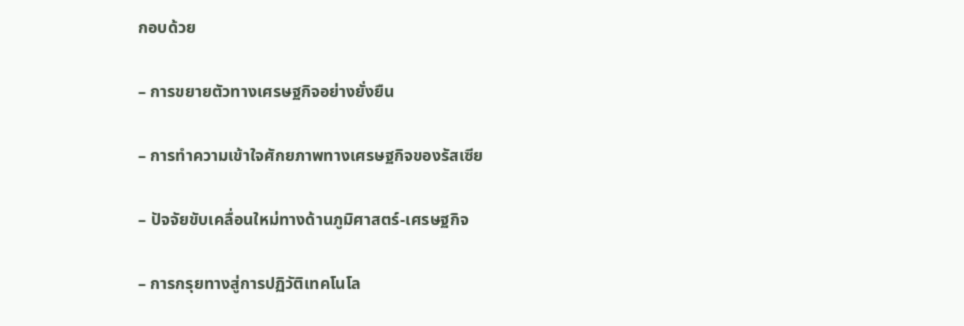กอบด้วย

– การขยายตัวทางเศรษฐกิจอย่างยั่งยืน

– การทำความเข้าใจศักยภาพทางเศรษฐกิจของรัสเซีย

– ปัจจัยขับเคลื่อนใหม่ทางด้านภูมิศาสตร์-เศรษฐกิจ

– การกรุยทางสู่การปฏิวัติเทคโนโล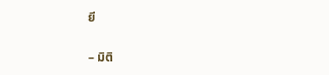ยี

– มิติ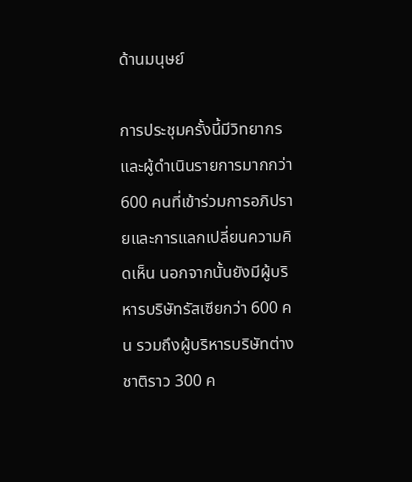ด้านมนุษย์

การประชุมครั้งนี้มีวิทยากรและผู้ดำเนินรายการมากกว่า 600 คนที่เข้าร่วมการอภิปรายและการแลกเปลี่ยนความคิดเห็น นอกจากนั้นยังมีผู้บริหารบริษัทรัสเซียกว่า 600 คน รวมถึงผู้บริหารบริษัทต่างชาติราว 300 ค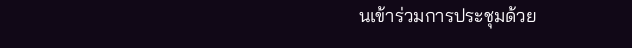นเข้าร่วมการประชุมด้วย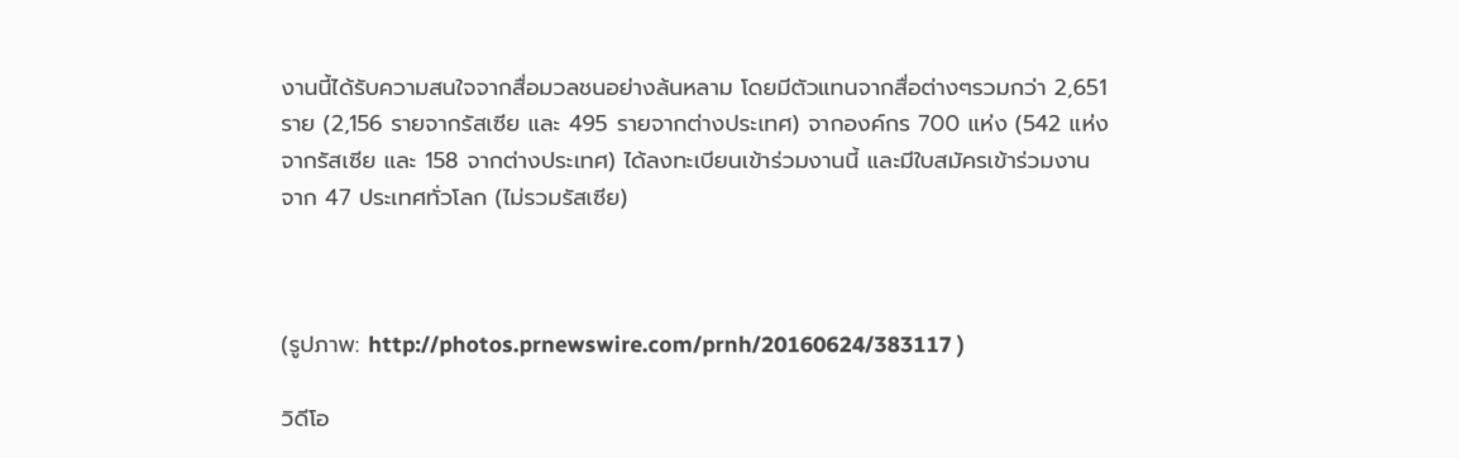งานนี้ได้รับความสนใจจากสื่อมวลชนอย่างล้นหลาม โดยมีตัวแทนจากสื่อต่างๆรวมกว่า 2,651 ราย (2,156 รายจากรัสเซีย และ 495 รายจากต่างประเทศ) จากองค์กร 700 แห่ง (542 แห่งจากรัสเซีย และ 158 จากต่างประเทศ) ได้ลงทะเบียนเข้าร่วมงานนี้ และมีใบสมัครเข้าร่วมงานจาก 47 ประเทศทั่วโลก (ไม่รวมรัสเซีย)



(รูปภาพ: http://photos.prnewswire.com/prnh/20160624/383117 )

วิดีโอ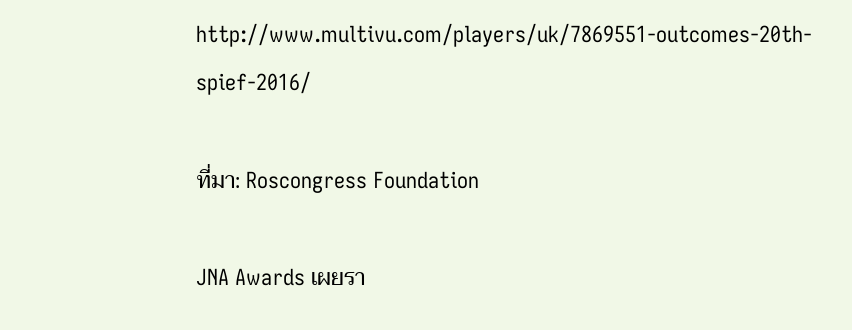http://www.multivu.com/players/uk/7869551-outcomes-20th-spief-2016/

ที่มา: Roscongress Foundation

JNA Awards เผยรา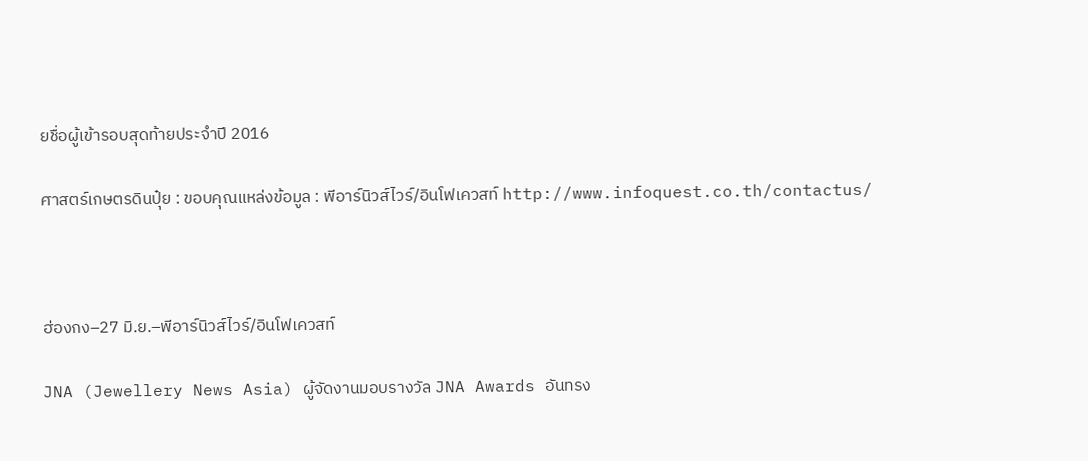ยชื่อผู้เข้ารอบสุดท้ายประจำปี 2016

ศาสตร์เกษตรดินปุ๋ย : ขอบคุณแหล่งข้อมูล : พีอาร์นิวส์ไวร์/อินโฟเควสท์ http://www.infoquest.co.th/contactus/



ฮ่องกง–27 มิ.ย.–พีอาร์นิวส์ไวร์/อินโฟเควสท์

JNA (Jewellery News Asia) ผู้จัดงานมอบรางวัล JNA Awards อันทรง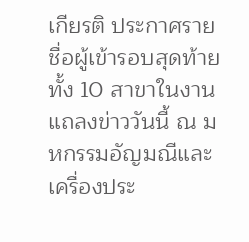เกียรติ ประกาศรายชื่อผู้เข้ารอบสุดท้ายทั้ง 10 สาขาในงานแถลงข่าววันนี้ ณ มหกรรมอัญมณีและเครื่องประ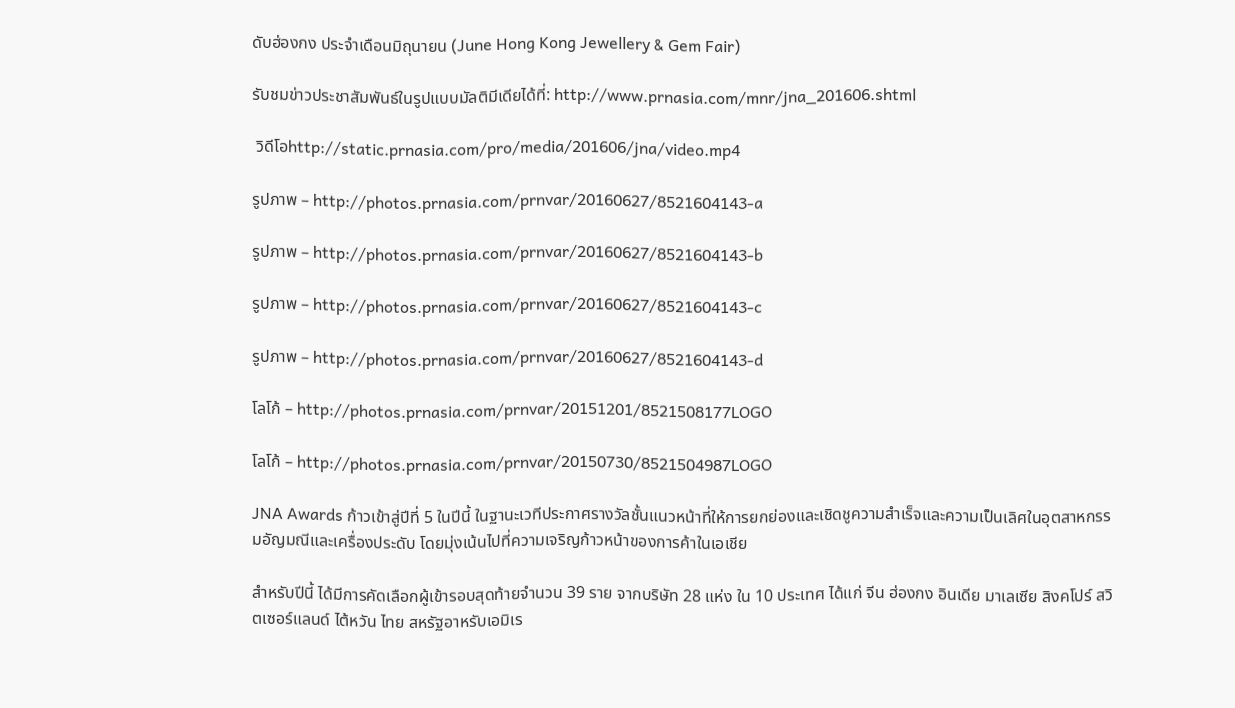ดับฮ่องกง ประจำเดือนมิถุนายน (June Hong Kong Jewellery & Gem Fair)

รับชมข่าวประชาสัมพันธ์ในรูปแบบมัลติมีเดียได้ที่: http://www.prnasia.com/mnr/jna_201606.shtml

 วิดีโอhttp://static.prnasia.com/pro/media/201606/jna/video.mp4

รูปภาพ – http://photos.prnasia.com/prnvar/20160627/8521604143-a

รูปภาพ – http://photos.prnasia.com/prnvar/20160627/8521604143-b

รูปภาพ – http://photos.prnasia.com/prnvar/20160627/8521604143-c

รูปภาพ – http://photos.prnasia.com/prnvar/20160627/8521604143-d

โลโก้ – http://photos.prnasia.com/prnvar/20151201/8521508177LOGO

โลโก้ – http://photos.prnasia.com/prnvar/20150730/8521504987LOGO

JNA Awards ก้าวเข้าสู่ปีที่ 5 ในปีนี้ ในฐานะเวทีประกาศรางวัลชั้นแนวหน้าที่ให้การยกย่องและเชิดชูความสำเร็จและความเป็นเลิศในอุตสาหกรรมอัญมณีและเครื่องประดับ โดยมุ่งเน้นไปที่ความเจริญก้าวหน้าของการค้าในเอเชีย

สำหรับปีนี้ ได้มีการคัดเลือกผู้เข้ารอบสุดท้ายจำนวน 39 ราย จากบริษัท 28 แห่ง ใน 10 ประเทศ ได้แก่ จีน ฮ่องกง อินเดีย มาเลเซีย สิงคโปร์ สวิตเซอร์แลนด์ ไต้หวัน ไทย สหรัฐอาหรับเอมิเร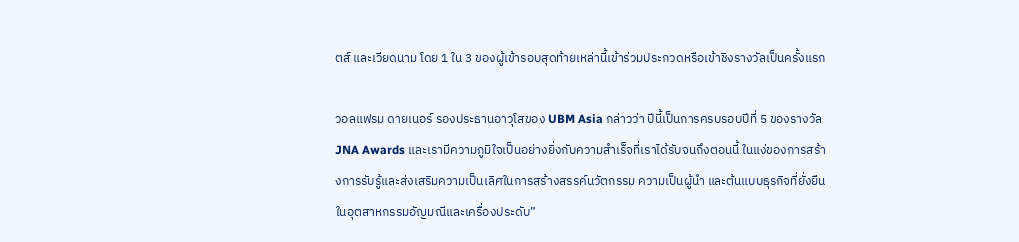ตส์ และเวียดนาม โดย 1 ใน 3 ของผู้เข้ารอบสุดท้ายเหล่านี้เข้าร่วมประกวดหรือเข้าชิงรางวัลเป็นครั้งแรก

วอลแฟรม ดายเนอร์ รองประธานอาวุโสของ UBM Asia กล่าวว่า ปีนี้เป็นการครบรอบปีที่ 5 ของรางวัล JNA Awards และเรามีความภูมิใจเป็นอย่างยิ่งกับความสำเร็จที่เราได้รับจนถึงตอนนี้ ในแง่ของการสร้างการรับรู้และส่งเสริมความเป็นเลิศในการสร้างสรรค์นวัตกรรม ความเป็นผู้นำ และต้นแบบธุรกิจที่ยั่งยืนในอุตสาหกรรมอัญมณีและเครื่องประดับ”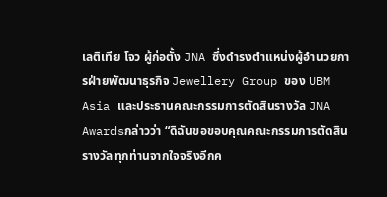เลติเทีย โจว ผู้ก่อตั้ง JNA ซึ่งดำรงตำแหน่งผู้อำนวยการฝ่ายพัฒนาธุรกิจ Jewellery Group ของ UBM Asia และประธานคณะกรรมการตัดสินรางวัล JNA Awardsกล่าวว่า “ดิฉันขอขอบคุณคณะกรรมการตัดสินรางวัลทุกท่านจากใจจริงอีกค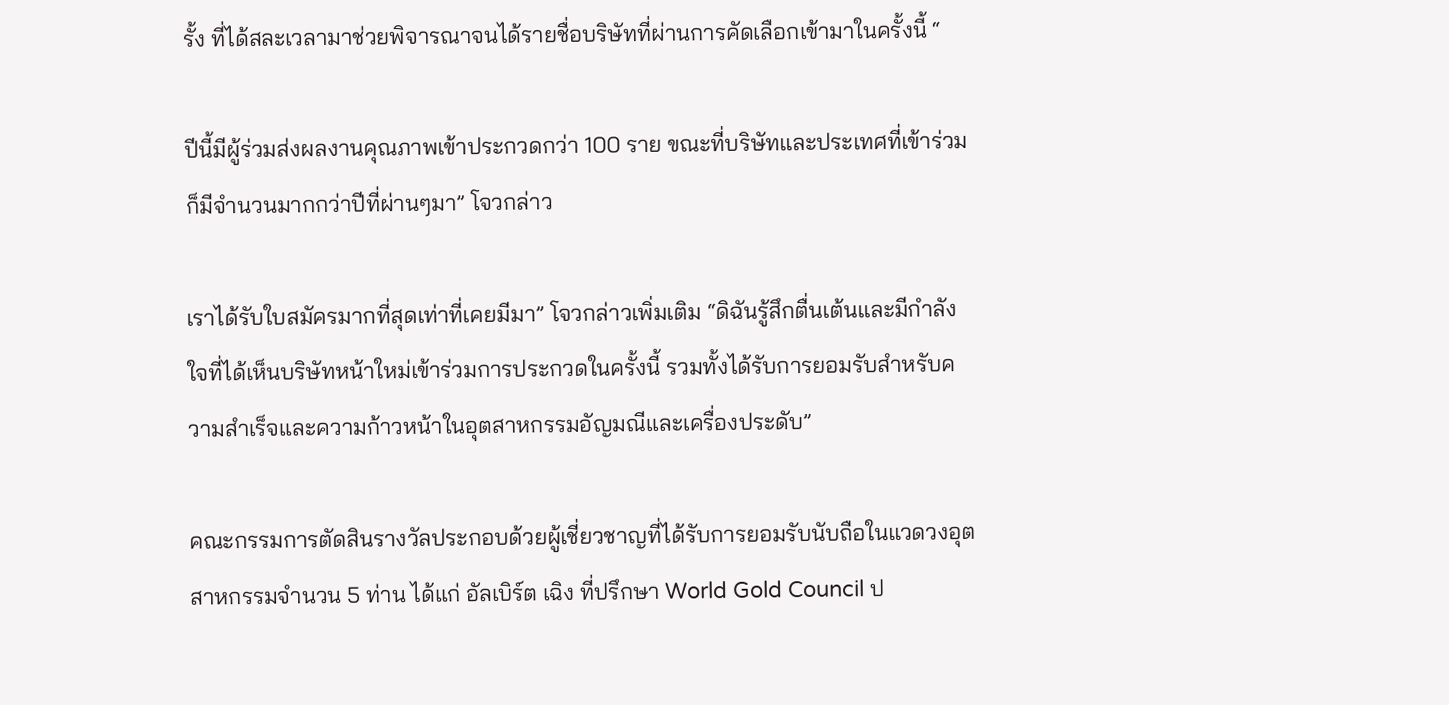รั้ง ที่ได้สละเวลามาช่วยพิจารณาจนได้รายชื่อบริษัทที่ผ่านการคัดเลือกเข้ามาในครั้งนี้ “

ปีนี้มีผู้ร่วมส่งผลงานคุณภาพเข้าประกวดกว่า 100 ราย ขณะที่บริษัทและประเทศที่เข้าร่วมก็มีจำนวนมากกว่าปีที่ผ่านๆมา” โจวกล่าว

เราได้รับใบสมัครมากที่สุดเท่าที่เคยมีมา” โจวกล่าวเพิ่มเติม “ดิฉันรู้สึกตื่นเต้นและมีกำลังใจที่ได้เห็นบริษัทหน้าใหม่เข้าร่วมการประกวดในครั้งนี้ รวมทั้งได้รับการยอมรับสำหรับความสำเร็จและความก้าวหน้าในอุตสาหกรรมอัญมณีและเครื่องประดับ”

คณะกรรมการตัดสินรางวัลประกอบด้วยผู้เชี่ยวชาญที่ได้รับการยอมรับนับถือในแวดวงอุตสาหกรรมจำนวน 5 ท่าน ได้แก่ อัลเบิร์ต เฉิง ที่ปรึกษา World Gold Council ป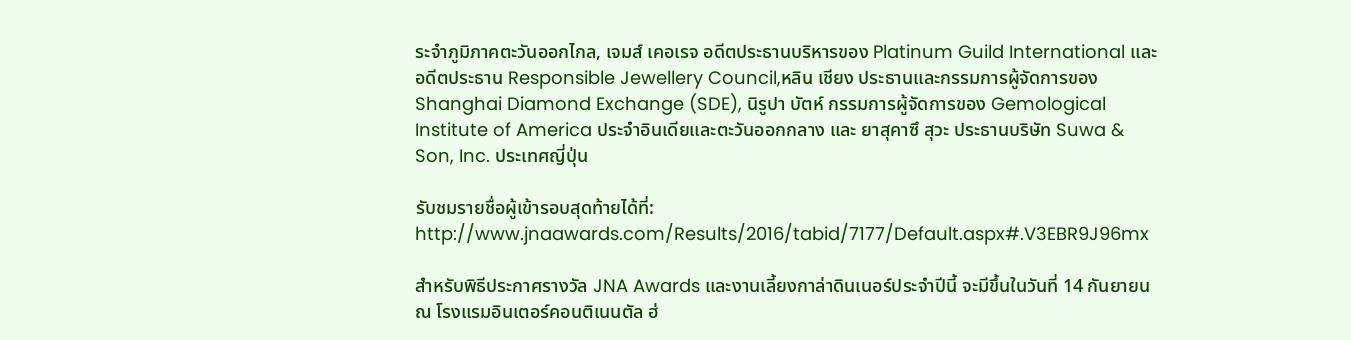ระจำภูมิภาคตะวันออกไกล, เจมส์ เคอเรจ อดีตประธานบริหารของ Platinum Guild International และอดีตประธาน Responsible Jewellery Council,หลิน เชียง ประธานและกรรมการผู้จัดการของ Shanghai Diamond Exchange (SDE), นิรูปา บัตห์ กรรมการผู้จัดการของ Gemological Institute of America ประจำอินเดียและตะวันออกกลาง และ ยาสุคาซึ สุวะ ประธานบริษัท Suwa & Son, Inc. ประเทศญี่ปุ่น

รับชมรายชื่อผู้เข้ารอบสุดท้ายได้ที่:  http://www.jnaawards.com/Results/2016/tabid/7177/Default.aspx#.V3EBR9J96mx

สำหรับพิธีประกาศรางวัล JNA Awards และงานเลี้ยงกาล่าดินเนอร์ประจำปีนี้ จะมีขึ้นในวันที่ 14 กันยายน ณ โรงแรมอินเตอร์คอนติเนนตัล ฮ่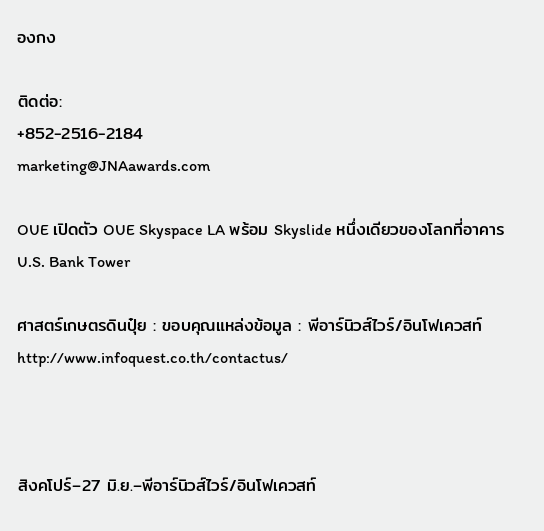องกง

ติดต่อ:
+852-2516-2184
marketing@JNAawards.com

OUE เปิดตัว OUE Skyspace LA พร้อม Skyslide หนึ่งเดียวของโลกที่อาคาร U.S. Bank Tower

ศาสตร์เกษตรดินปุ๋ย : ขอบคุณแหล่งข้อมูล : พีอาร์นิวส์ไวร์/อินโฟเควสท์ http://www.infoquest.co.th/contactus/



สิงคโปร์–27 มิ.ย.–พีอาร์นิวส์ไวร์/อินโฟเควสท์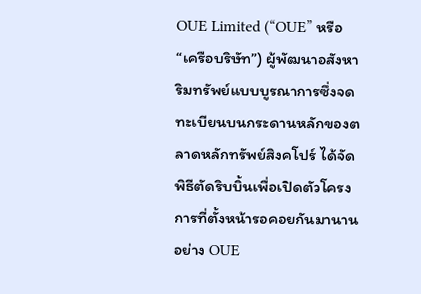OUE Limited (“OUE” หรือ “เครือบริษัท”) ผู้พัฒนาอสังหาริมทรัพย์แบบบูรณาการซึ่งจดทะเบียนบนกระดานหลักของตลาดหลักทรัพย์สิงคโปร์ ได้จัดพิธีตัดริบบิ้นเพื่อเปิดตัวโครงการที่ตั้งหน้ารอคอยกันมานานอย่าง OUE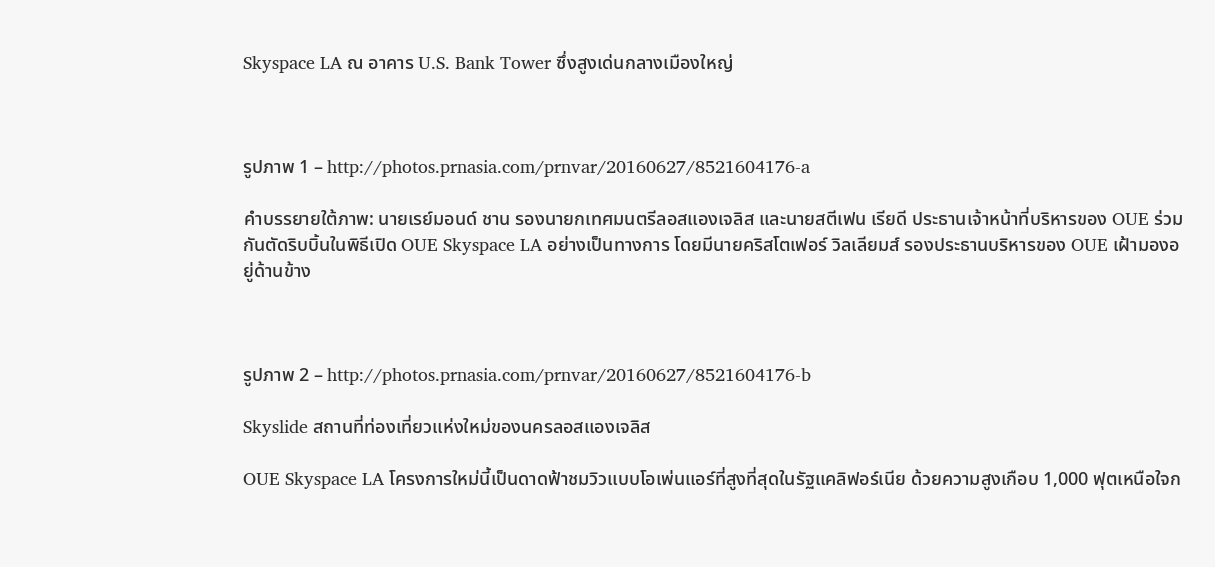Skyspace LA ณ อาคาร U.S. Bank Tower ซึ่งสูงเด่นกลางเมืองใหญ่



รูปภาพ 1 – http://photos.prnasia.com/prnvar/20160627/8521604176-a

คำบรรยายใต้ภาพ: นายเรย์มอนด์ ชาน รองนายกเทศมนตรีลอสแองเจลิส และนายสตีเฟน เรียดี ประธานเจ้าหน้าที่บริหารของ OUE ร่วมกันตัดริบบิ้นในพิธีเปิด OUE Skyspace LA อย่างเป็นทางการ โดยมีนายคริสโตเฟอร์ วิลเลียมส์ รองประธานบริหารของ OUE เฝ้ามองอยู่ด้านข้าง



รูปภาพ 2 – http://photos.prnasia.com/prnvar/20160627/8521604176-b

Skyslide สถานที่ท่องเที่ยวแห่งใหม่ของนครลอสแองเจลิส

OUE Skyspace LA โครงการใหม่นี้เป็นดาดฟ้าชมวิวแบบโอเพ่นแอร์ที่สูงที่สุดในรัฐแคลิฟอร์เนีย ด้วยความสูงเกือบ 1,000 ฟุตเหนือใจก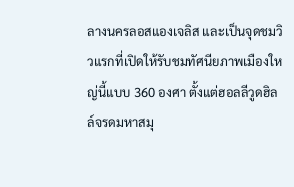ลางนครลอสแองเจลิส และเป็นจุดชมวิวแรกที่เปิดให้รับชมทัศนียภาพเมืองใหญ่นี้แบบ 360 องศา ตั้งแต่ฮอลลีวูดฮิลล์จรดมหาสมุ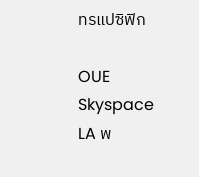ทรแปซิฟิก

OUE Skyspace LA พ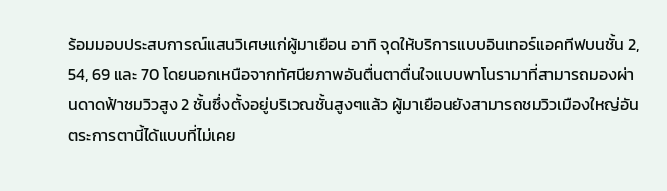ร้อมมอบประสบการณ์แสนวิเศษแก่ผู้มาเยือน อาทิ จุดให้บริการแบบอินเทอร์แอคทีฟบนชั้น 2, 54, 69 และ 70 โดยนอกเหนือจากทัศนียภาพอันตื่นตาตื่นใจแบบพาโนรามาที่สามารถมองผ่านดาดฟ้าชมวิวสูง 2 ชั้นซึ่งตั้งอยู่บริเวณชั้นสูงๆแล้ว ผู้มาเยือนยังสามารถชมวิวเมืองใหญ่อันตระการตานี้ได้แบบที่ไม่เคย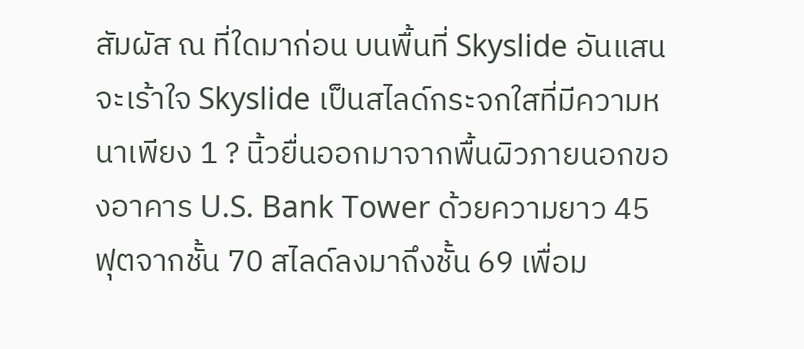สัมผัส ณ ที่ใดมาก่อน บนพื้นที่ Skyslide อันแสนจะเร้าใจ Skyslide เป็นสไลด์กระจกใสที่มีความหนาเพียง 1 ? นิ้วยื่นออกมาจากพื้นผิวภายนอกของอาคาร U.S. Bank Tower ด้วยความยาว 45 ฟุตจากชั้น 70 สไลด์ลงมาถึงชั้น 69 เพื่อม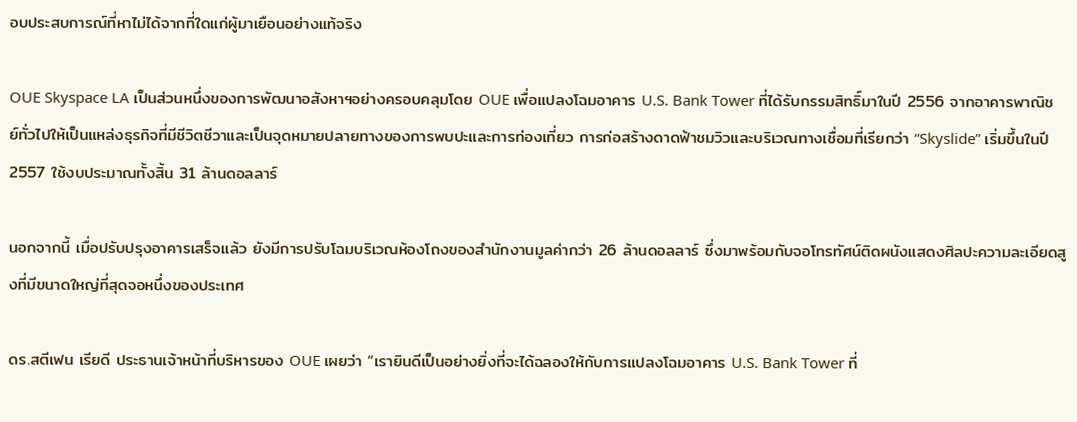อบประสบการณ์ที่หาไม่ได้จากที่ใดแก่ผู้มาเยือนอย่างแท้จริง

OUE Skyspace LA เป็นส่วนหนึ่งของการพัฒนาอสังหาฯอย่างครอบคลุมโดย OUE เพื่อแปลงโฉมอาคาร U.S. Bank Tower ที่ได้รับกรรมสิทธิ์มาในปี 2556 จากอาคารพาณิชย์ทั่วไปให้เป็นแหล่งธุรกิจที่มีชีวิตชีวาและเป็นจุดหมายปลายทางของการพบปะและการท่องเที่ยว การก่อสร้างดาดฟ้าชมวิวและบริเวณทางเชื่อมที่เรียกว่า “Skyslide” เริ่มขึ้นในปี 2557 ใช้งบประมาณทั้งสิ้น 31 ล้านดอลลาร์

นอกจากนี้ เมื่อปรับปรุงอาคารเสร็จแล้ว ยังมีการปรับโฉมบริเวณห้องโถงของสำนักงานมูลค่ากว่า 26 ล้านดอลลาร์ ซึ่งมาพร้อมกับจอโทรทัศน์ติดผนังแสดงศิลปะความละเอียดสูงที่มีขนาดใหญ่ที่สุดจอหนึ่งของประเทศ

ดร.สตีเฟน เรียดี ประธานเจ้าหน้าที่บริหารของ OUE เผยว่า “เรายินดีเป็นอย่างยิ่งที่จะได้ฉลองให้กับการแปลงโฉมอาคาร U.S. Bank Tower ที่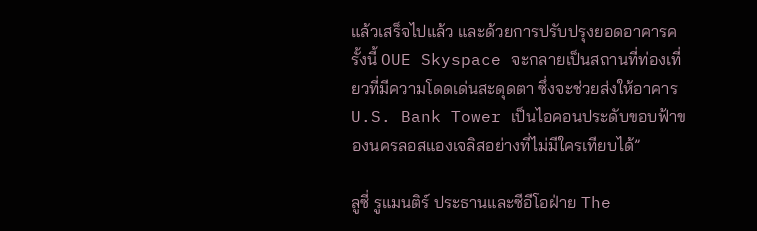แล้วเสร็จไปแล้ว และด้วยการปรับปรุงยอดอาคารครั้งนี้ OUE Skyspace จะกลายเป็นสถานที่ท่องเที่ยวที่มีความโดดเด่นสะดุดตา ซึ่งจะช่วยส่งให้อาคาร U.S. Bank Tower เป็นไอคอนประดับขอบฟ้าของนครลอสแองเจลิสอย่างที่ไม่มีใครเทียบได้”

ลูซี่ รูแมนติร์ ประธานและซีอีโอฝ่าย The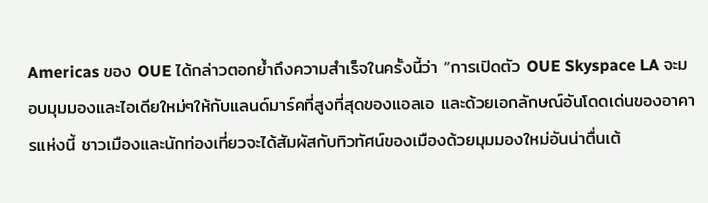Americas ของ OUE ได้กล่าวตอกย้ำถึงความสำเร็จในครั้งนี้ว่า “การเปิดตัว OUE Skyspace LA จะมอบมุมมองและไอเดียใหม่ๆให้กับแลนด์มาร์คที่สูงที่สุดของแอลเอ และด้วยเอกลักษณ์อันโดดเด่นของอาคารแห่งนี้ ชาวเมืองและนักท่องเที่ยวจะได้สัมผัสกับทิวทัศน์ของเมืองด้วยมุมมองใหม่อันน่าตื่นเต้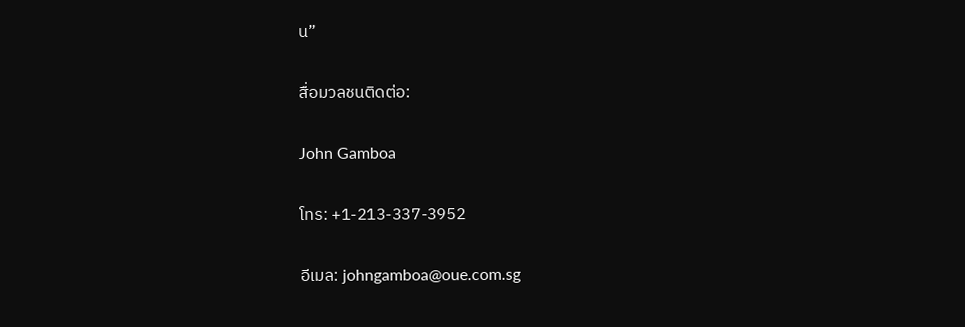น”

สื่อมวลชนติดต่อ:

John Gamboa

โทร: +1-213-337-3952

อีเมล: johngamboa@oue.com.sg